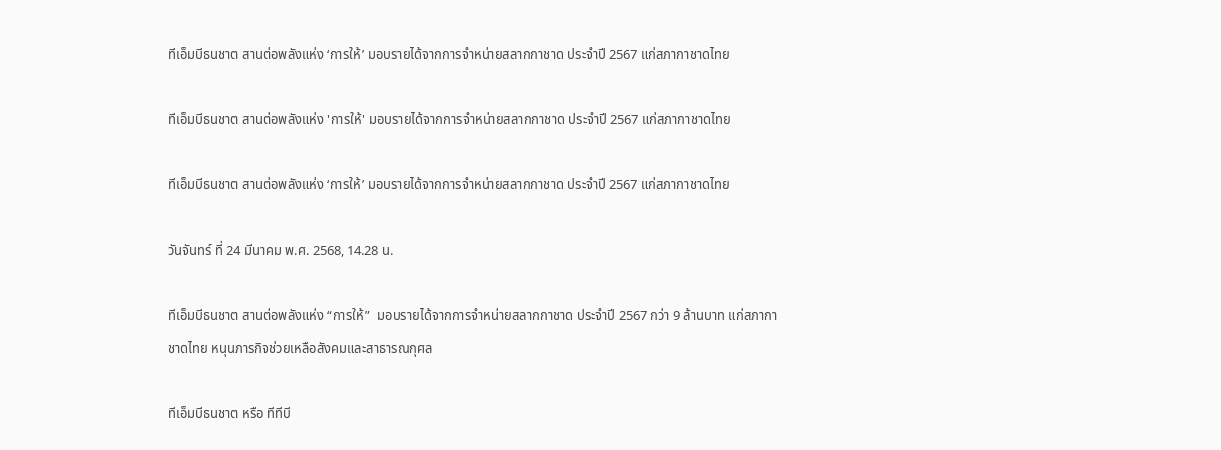ทีเอ็มบีธนชาต สานต่อพลังแห่ง ‘การให้’ มอบรายได้จากการจำหน่ายสลากกาชาด ประจำปี 2567 แก่สภากาชาดไทย

ทีเอ็มบีธนชาต สานต่อพลังแห่ง 'การให้' มอบรายได้จากการจำหน่ายสลากกาชาด ประจำปี 2567 แก่สภากาชาดไทย

ทีเอ็มบีธนชาต สานต่อพลังแห่ง ‘การให้’ มอบรายได้จากการจำหน่ายสลากกาชาด ประจำปี 2567 แก่สภากาชาดไทย

วันจันทร์ ที่ 24 มีนาคม พ.ศ. 2568, 14.28 น.

ทีเอ็มบีธนชาต สานต่อพลังแห่ง “การให้”  มอบรายได้จากการจำหน่ายสลากกาชาด ประจำปี 2567 กว่า 9 ล้านบาท แก่สภากาชาดไทย หนุนภารกิจช่วยเหลือสังคมและสาธารณกุศล

ทีเอ็มบีธนชาต หรือ ทีทีบี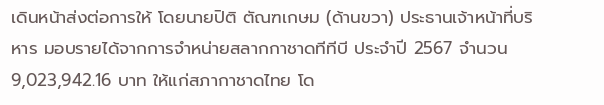เดินหน้าส่งต่อการให้ โดยนายปิติ ตัณฑเกษม (ด้านขวา) ประธานเจ้าหน้าที่บริหาร มอบรายได้จากการจำหน่ายสลากกาชาดทีทีบี ประจำปี 2567 จำนวน 9,023,942.16 บาท ให้แก่สภากาชาดไทย โด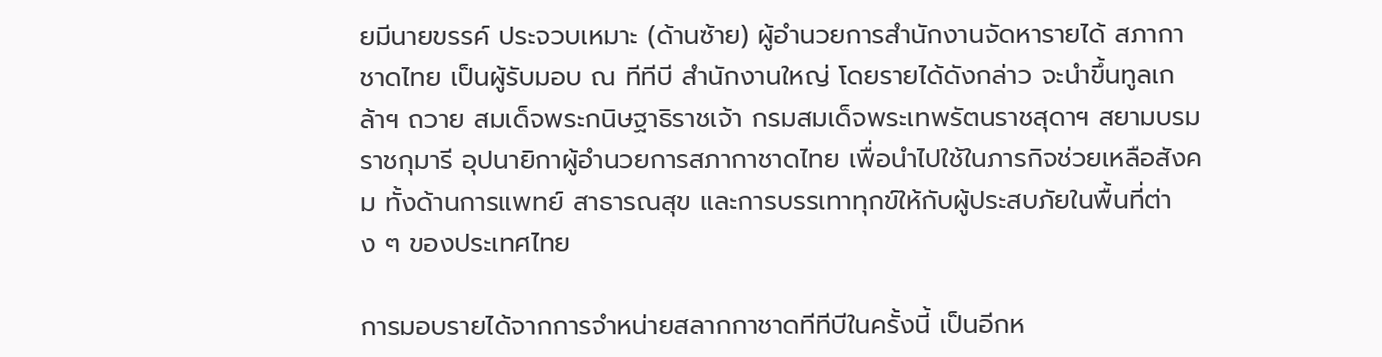ยมีนายขรรค์ ประจวบเหมาะ (ด้านซ้าย) ผู้อำนวยการสำนักงานจัดหารายได้ สภากาชาดไทย เป็นผู้รับมอบ ณ ทีทีบี สำนักงานใหญ่ โดยรายได้ดังกล่าว จะนำขึ้นทูลเกล้าฯ ถวาย สมเด็จพระกนิษฐาธิราชเจ้า กรมสมเด็จพระเทพรัตนราชสุดาฯ สยามบรมราชกุมารี อุปนายิกาผู้อำนวยการสภากาชาดไทย เพื่อนำไปใช้ในภารกิจช่วยเหลือสังคม ทั้งด้านการแพทย์ สาธารณสุข และการบรรเทาทุกข์ให้กับผู้ประสบภัยในพื้นที่ต่าง ๆ ของประเทศไทย

การมอบรายได้จากการจำหน่ายสลากกาชาดทีทีบีในครั้งนี้ เป็นอีกห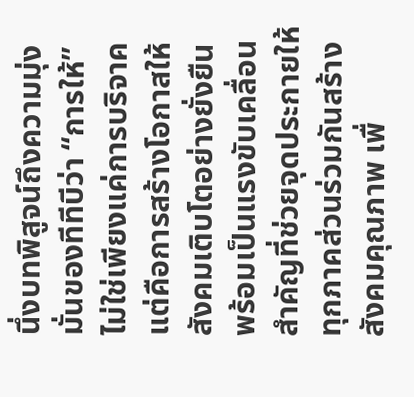นึ่งบทพิสูจน์ถึงความมุ่งมั่นของทีทีบีว่า “การให้” ไม่ใช่เพียงแค่การบริจาค แต่คือการสร้างโอกาสให้สังคมเติบโตอย่างยั่งยืน พร้อมเป็นแรงขับเคลื่อนสำคัญที่ช่วยจุดประกายให้ทุกภาคส่วนร่วมกันสร้างสังคมคุณภาพ เพื่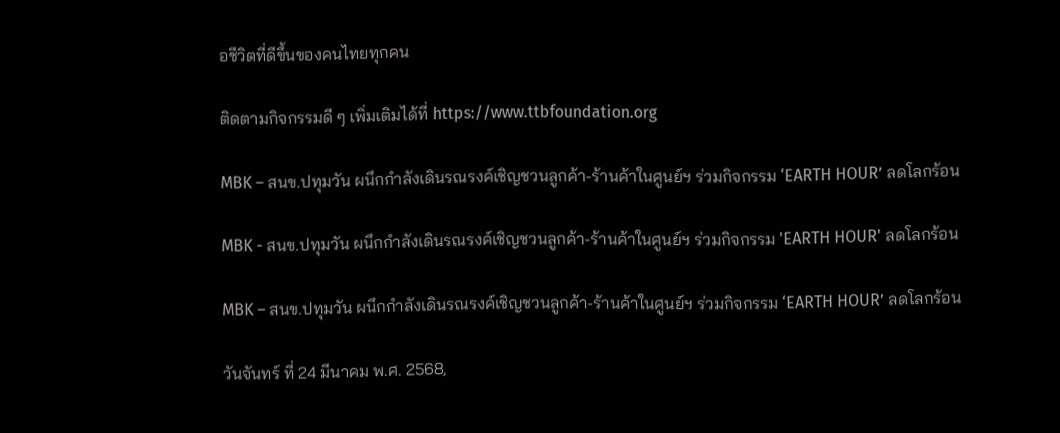อชีวิตที่ดีขึ้นของคนไทยทุกคน

ติดตามกิจกรรมดี ๆ เพิ่มเติมได้ที่ https://www.ttbfoundation.org

MBK – สนข.ปทุมวัน ผนึกกำลังเดินรณรงค์เชิญชวนลูกค้า-ร้านค้าในศูนย์ฯ ร่วมกิจกรรม ‘EARTH HOUR’ ลดโลกร้อน

MBK - สนข.ปทุมวัน ผนึกกำลังเดินรณรงค์เชิญชวนลูกค้า-ร้านค้าในศูนย์ฯ ร่วมกิจกรรม 'EARTH HOUR' ลดโลกร้อน

MBK – สนข.ปทุมวัน ผนึกกำลังเดินรณรงค์เชิญชวนลูกค้า-ร้านค้าในศูนย์ฯ ร่วมกิจกรรม ‘EARTH HOUR’ ลดโลกร้อน

วันจันทร์ ที่ 24 มีนาคม พ.ศ. 2568,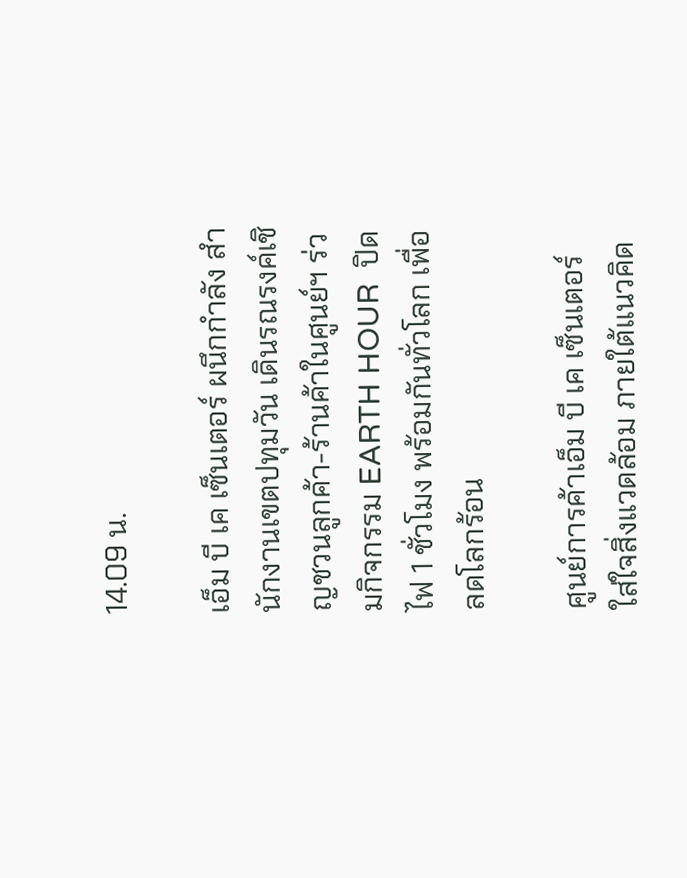14.09 น.

เอ็ม บี เค เซ็นเตอร์ ผนึกกำลัง สำนักงานเขตปทุมวัน เดินรณรงค์เชิญชวนลูกค้า-ร้านค้าในศูนย์ฯ ร่วมกิจกรรม EARTH HOUR  ปิดไฟ 1 ชั่วโมง พร้อมกันทั่วโลก เพื่อลดโลกร้อน

ศูนย์การค้าเอ็ม บี เค เซ็นเตอร์ ใส่ใจสิ่งแวดล้อม ภายใต้แนวคิด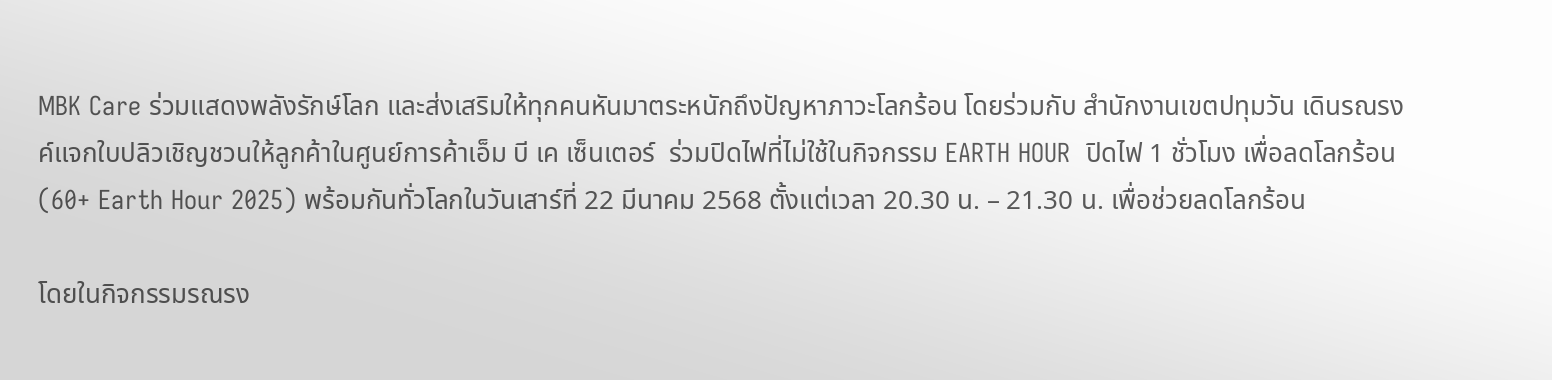MBK Care ร่วมแสดงพลังรักษ์โลก และส่งเสริมให้ทุกคนหันมาตระหนักถึงปัญหาภาวะโลกร้อน โดยร่วมกับ สำนักงานเขตปทุมวัน เดินรณรงค์แจกใบปลิวเชิญชวนให้ลูกค้าในศูนย์การค้าเอ็ม บี เค เซ็นเตอร์  ร่วมปิดไฟที่ไม่ใช้ในกิจกรรม EARTH HOUR  ปิดไฟ 1 ชั่วโมง เพื่อลดโลกร้อน (60+ Earth Hour 2025) พร้อมกันทั่วโลกในวันเสาร์ที่ 22 มีนาคม 2568 ตั้งแต่เวลา 20.30 น. – 21.30 น. เพื่อช่วยลดโลกร้อน

โดยในกิจกรรมรณรง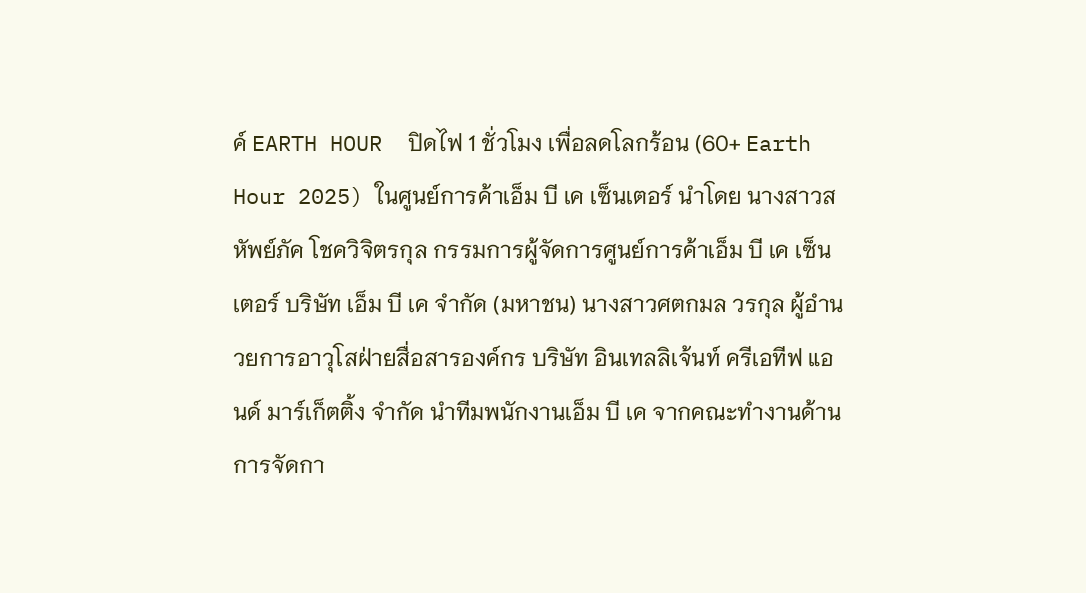ค์ EARTH HOUR  ปิดไฟ 1 ชั่วโมง เพื่อลดโลกร้อน (60+ Earth Hour 2025) ในศูนย์การค้าเอ็ม บี เค เซ็นเตอร์ นำโดย นางสาวสหัพย์ภัค โชควิจิตรกุล กรรมการผู้จัดการศูนย์การค้าเอ็ม บี เค เซ็นเตอร์ บริษัท เอ็ม บี เค จำกัด (มหาชน) นางสาวศตกมล วรกุล ผู้อำนวยการอาวุโสฝ่ายสื่อสารองค์กร บริษัท อินเทลลิเจ้นท์ ครีเอทีฟ แอนด์ มาร์เก็ตติ้ง จำกัด นำทีมพนักงานเอ็ม บี เค จากคณะทำงานด้านการจัดกา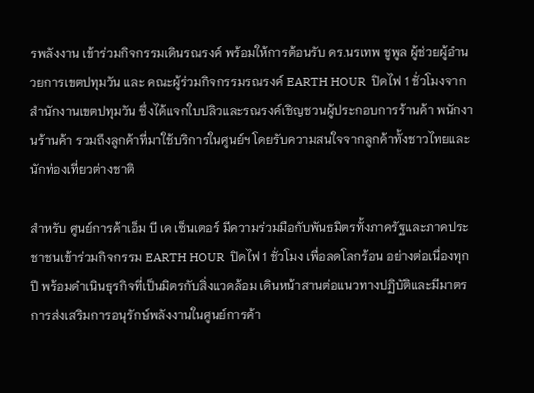รพลังงาน เข้าร่วมกิจกรรมเดินรณรงค์ พร้อมให้การต้อนรับ ดร.นรเทพ ชูพูล ผู้ช่วยผู้อำนวยการเขตปทุมวัน และ คณะผู้ร่วมกิจกรรมรณรงค์ EARTH HOUR  ปิดไฟ 1 ชั่วโมงจากสำนักงานเขตปทุมวัน ซึ่งได้แจกใบปลิวและรณรงค์เชิญชวนผู้ประกอบการร้านค้า พนักงานร้านค้า รวมถึงลูกค้าที่มาใช้บริการในศูนย์ฯ โดยรับความสนใจจากลูกค้าทั้งชาวไทยและนักท่องเที่ยวต่างชาติ

สำหรับ ศูนย์การค้าเอ็ม บี เค เซ็นเตอร์ มีความร่วมมือกับพันธมิตรทั้งภาครัฐและภาคประชาชนเข้าร่วมกิจกรรม EARTH HOUR  ปิดไฟ 1 ชั่วโมง เพื่อลดโลกร้อน อย่างต่อเนื่องทุกปี พร้อมดำเนินธุรกิจที่เป็นมิตรกับสิ่งแวดล้อม เดินหน้าสานต่อแนวทางปฏิบัติและมีมาตรการส่งเสริมการอนุรักษ์พลังงานในศูนย์การค้า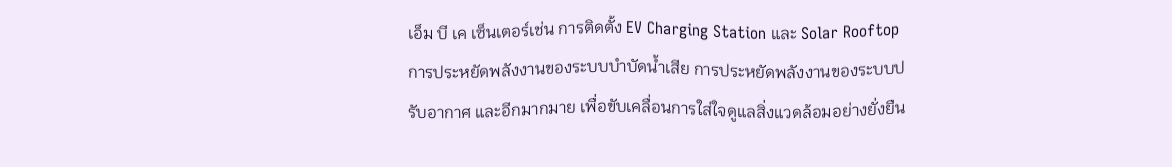เอ็ม บี เค เซ็นเตอร์เช่น การติดตั้ง EV Charging Station และ Solar Rooftop การประหยัดพลังงานของระบบบำบัดน้ำเสีย การประหยัดพลังงานของระบบปรับอากาศ และอีกมากมาย เพื่อขับเคลื่อนการใส่ใจดูแลสิ่งแวดล้อมอย่างยั่งยืน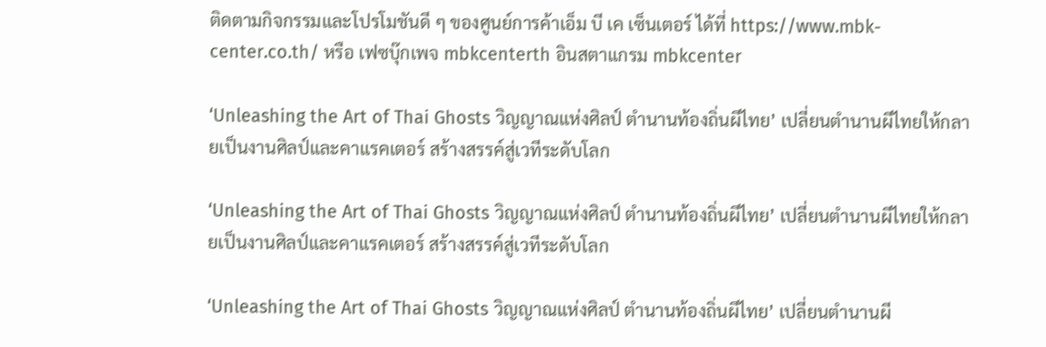ติดตามกิจกรรมและโปรโมชันดี ๆ ของศูนย์การค้าเอ็ม บี เค เซ็นเตอร์ ได้ที่ https://www.mbk-center.co.th/ หรือ เฟซบุ๊กเพจ mbkcenterth อินสตาแกรม mbkcenter

‘Unleashing the Art of Thai Ghosts วิญญาณแห่งศิลป์ ตำนานท้องถิ่นผีไทย’ เปลี่ยนตำนานผีไทยให้กลายเป็นงานศิลป์และคาแรคเตอร์ สร้างสรรค์สู่เวทีระดับโลก

‘Unleashing the Art of Thai Ghosts วิญญาณแห่งศิลป์ ตำนานท้องถิ่นผีไทย’ เปลี่ยนตำนานผีไทยให้กลายเป็นงานศิลป์และคาแรคเตอร์ สร้างสรรค์สู่เวทีระดับโลก

‘Unleashing the Art of Thai Ghosts วิญญาณแห่งศิลป์ ตำนานท้องถิ่นผีไทย’ เปลี่ยนตำนานผี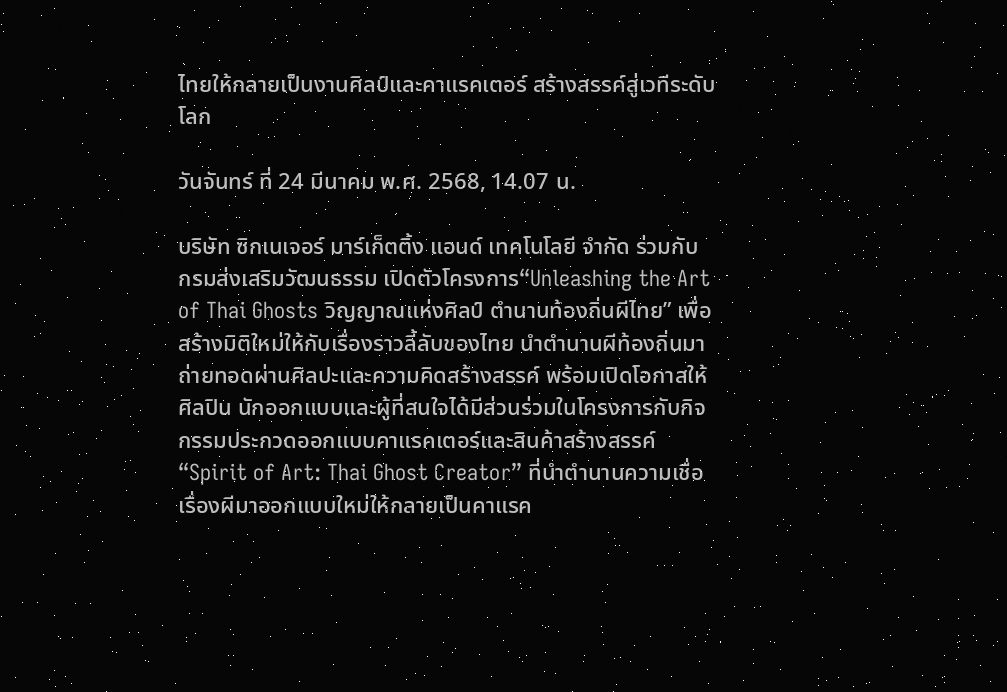ไทยให้กลายเป็นงานศิลป์และคาแรคเตอร์ สร้างสรรค์สู่เวทีระดับโลก

วันจันทร์ ที่ 24 มีนาคม พ.ศ. 2568, 14.07 น.

บริษัท ซิกเนเจอร์ มาร์เก็ตติ้ง แอนด์ เทคโนโลยี จำกัด ร่วมกับ กรมส่งเสริมวัฒนธรรม เปิดตัวโครงการ“Unleashing the Art of Thai Ghosts วิญญาณแห่งศิลป์ ตำนานท้องถิ่นผีไทย” เพื่อสร้างมิติใหม่ให้กับเรื่องราวลี้ลับของไทย นำตำนานผีท้องถิ่นมาถ่ายทอดผ่านศิลปะและความคิดสร้างสรรค์ พร้อมเปิดโอกาสให้ศิลปิน นักออกแบบและผู้ที่สนใจได้มีส่วนร่วมในโครงการกับกิจกรรมประกวดออกแบบคาแรคเตอร์และสินค้าสร้างสรรค์ “Spirit of Art: Thai Ghost Creator” ที่นำตำนานความเชื่อเรื่องผีมาออกแบบใหม่ให้กลายเป็นคาแรค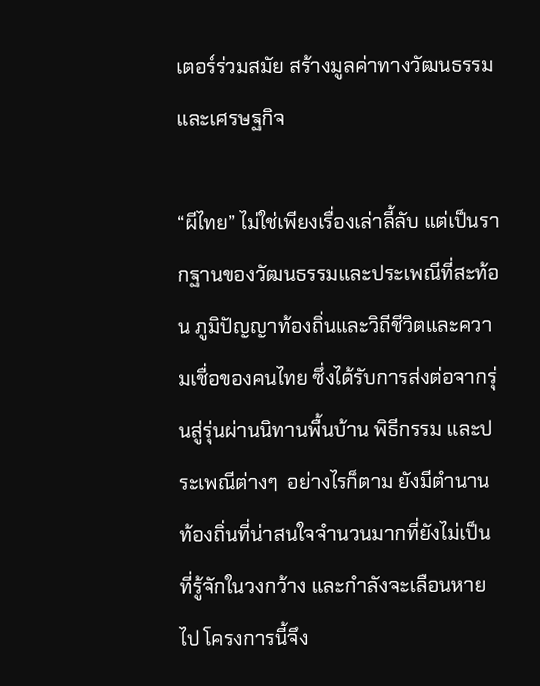เตอร์ร่วมสมัย สร้างมูลค่าทางวัฒนธรรมและเศรษฐกิจ

“ผีไทย” ไม่ใช่เพียงเรื่องเล่าลี้ลับ แต่เป็นรากฐานของวัฒนธรรมและประเพณีที่สะท้อน ภูมิปัญญาท้องถิ่นและวิถีชีวิตและความเชื่อของคนไทย ซึ่งได้รับการส่งต่อจากรุ่นสู่รุ่นผ่านนิทานพื้นบ้าน พิธีกรรม และประเพณีต่างๆ  อย่างไรก็ตาม ยังมีตำนานท้องถิ่นที่น่าสนใจจำนวนมากที่ยังไม่เป็นที่รู้จักในวงกว้าง และกำลังจะเลือนหายไป โครงการนี้จึง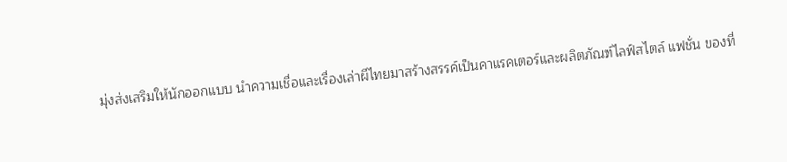มุ่งส่งเสริมให้นักออกแบบ นำความเชื่อและเรื่องเล่าผีไทยมาสร้างสรรค์เป็นคาแรคเตอร์และผลิตภัณฑ์ไลฟ์สไตล์ แฟชั่น ของที่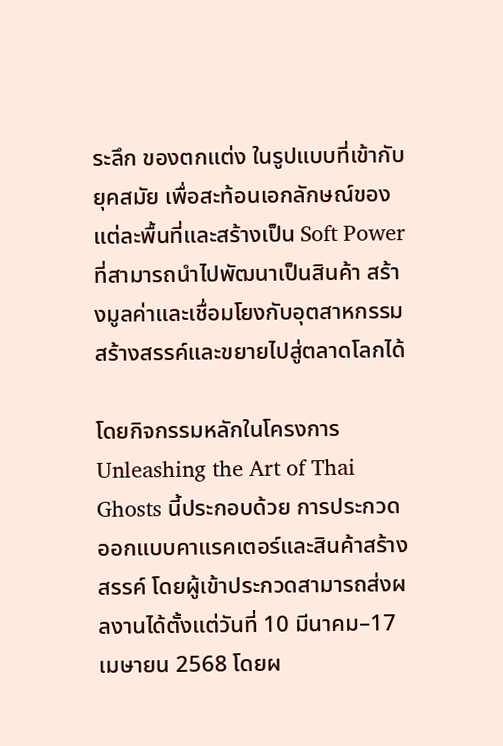ระลึก ของตกแต่ง ในรูปแบบที่เข้ากับยุคสมัย เพื่อสะท้อนเอกลักษณ์ของแต่ละพื้นที่และสร้างเป็น Soft Power ที่สามารถนำไปพัฒนาเป็นสินค้า สร้างมูลค่าและเชื่อมโยงกับอุตสาหกรรมสร้างสรรค์และขยายไปสู่ตลาดโลกได้

โดยกิจกรรมหลักในโครงการ Unleashing the Art of Thai Ghosts นี้ประกอบด้วย การประกวดออกแบบคาแรคเตอร์และสินค้าสร้างสรรค์ โดยผู้เข้าประกวดสามารถส่งผลงานได้ตั้งแต่วันที่ 10 มีนาคม–17 เมษายน 2568 โดยผ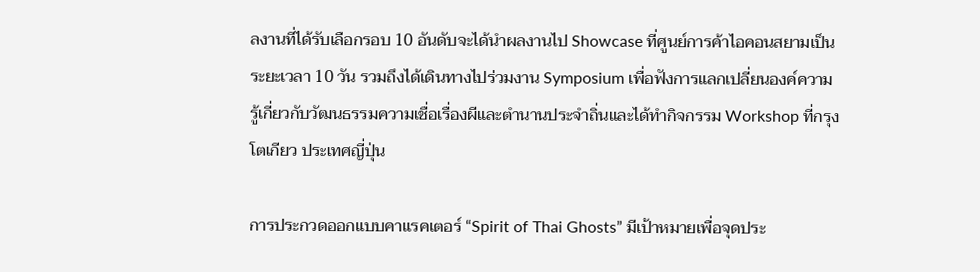ลงานที่ได้รับเลือกรอบ 10 อันดับจะได้นำผลงานไป Showcase ที่ศูนย์การค้าไอคอนสยามเป็นระยะเวลา 10 วัน รวมถึงได้เดินทางไปร่วมงาน Symposium เพื่อฟังการแลกเปลี่ยนองค์ความรู้เกี่ยวกับวัฒนธรรมความเชื่อเรื่องผีและตำนานประจำถิ่นและได้ทำกิจกรรม Workshop ที่กรุงโตเกียว ประเทศญี่ปุ่น

การประกวดออกแบบคาแรคเตอร์ “Spirit of Thai Ghosts” มีเป้าหมายเพื่อจุดประ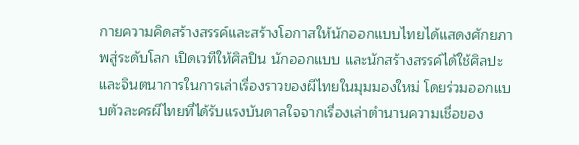กายความคิดสร้างสรรค์และสร้างโอกาสให้นักออกแบบไทยได้แสดงศักยภาพสู่ระดับโลก เปิดเวทีให้ศิลปิน นักออกแบบ และนักสร้างสรรค์ได้ใช้ศิลปะและจินตนาการในการเล่าเรื่องราวของผีไทยในมุมมองใหม่ โดยร่วมออกแบบตัวละครผีไทยที่ได้รับแรงบันดาลใจจากเรื่องเล่าตำนานความเชื่อของ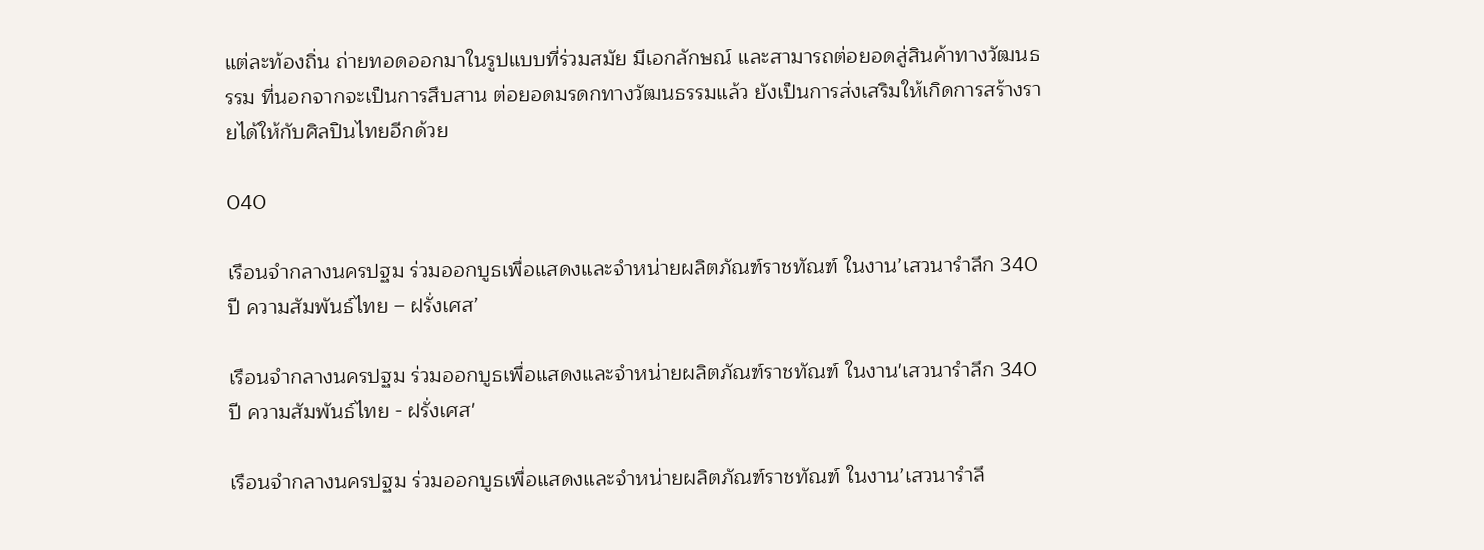แต่ละท้องถิ่น ถ่ายทอดออกมาในรูปแบบที่ร่วมสมัย มีเอกลักษณ์ และสามารถต่อยอดสู่สินค้าทางวัฒนธรรม ที่นอกจากจะเป็นการสืบสาน ต่อยอดมรดกทางวัฒนธรรมแล้ว ยังเป็นการส่งเสริมให้เกิดการสร้างรายได้ให้กับศิลปินไทยอีกด้วย

040

เรือนจำกลางนครปฐม ร่วมออกบูธเพื่อแสดงและจำหน่ายผลิตภัณฑ์ราชทัณฑ์ ในงาน’เสวนารำลึก 340 ปี ความสัมพันธ์ไทย – ฝรั่งเศส’

เรือนจำกลางนครปฐม ร่วมออกบูธเพื่อแสดงและจำหน่ายผลิตภัณฑ์ราชทัณฑ์ ในงาน'เสวนารำลึก 340 ปี ความสัมพันธ์ไทย - ฝรั่งเศส'

เรือนจำกลางนครปฐม ร่วมออกบูธเพื่อแสดงและจำหน่ายผลิตภัณฑ์ราชทัณฑ์ ในงาน’เสวนารำลึ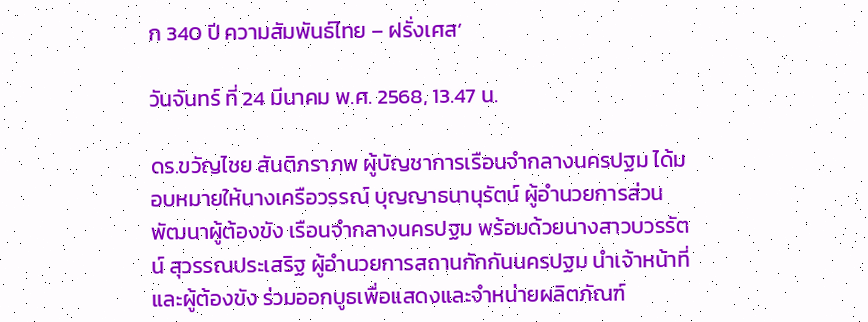ก 340 ปี ความสัมพันธ์ไทย – ฝรั่งเศส’

วันจันทร์ ที่ 24 มีนาคม พ.ศ. 2568, 13.47 น.

ดร.ขวัญไชย สันติภราภพ ผู้บัญชาการเรือนจำกลางนครปฐม ได้มอบหมายให้นางเครือวรรณ์ บุญญาธนานุรัตน์ ผู้อำนวยการส่วนพัฒนาผู้ต้องขัง เรือนจำกลางนครปฐม พร้อมด้วยนางสาวบวรรัตน์ สุวรรณประเสริฐ ผู้อำนวยการสถานกักกันนครปฐม นำเจ้าหน้าที่และผู้ต้องขัง ร่วมออกบูธเพื่อแสดงและจำหน่ายผลิตภัณฑ์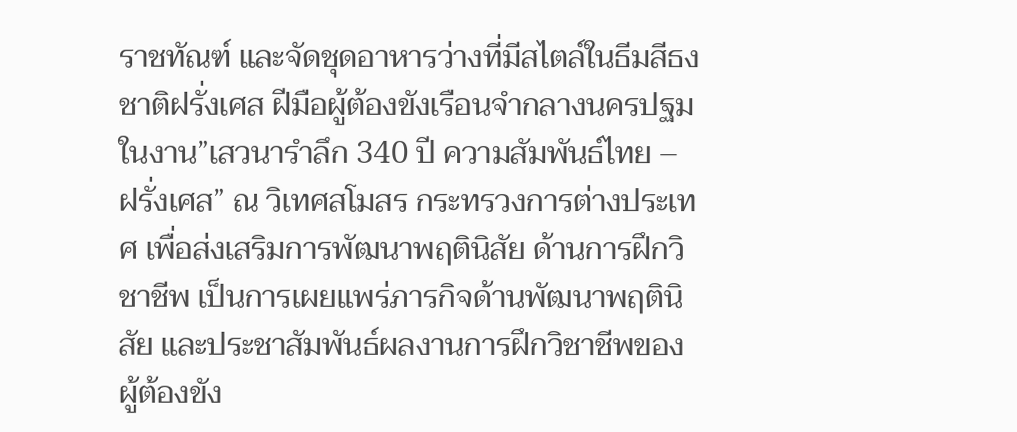ราชทัณฑ์ และจัดชุดอาหารว่างที่มีสไตล์ในธีมสีธงชาติฝรั่งเศส ฝีมือผู้ต้องขังเรือนจำกลางนครปฐม ในงาน”เสวนารำลึก 340 ปี ความสัมพันธ์ไทย – ฝรั่งเศส” ณ วิเทศสโมสร กระทรวงการต่างประเทศ เพื่อส่งเสริมการพัฒนาพฤตินิสัย ด้านการฝึกวิชาชีพ เป็นการเผยแพร่ภารกิจด้านพัฒนาพฤตินิสัย และประชาสัมพันธ์ผลงานการฝึกวิชาชีพของผู้ต้องขัง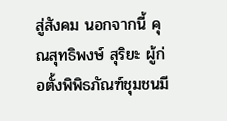สู่สังคม นอกจากนี้ คุณสุทธิพงษ์ สุริยะ ผู้ก่อตั้งพิพิธภัณฑ์ชุมชนมี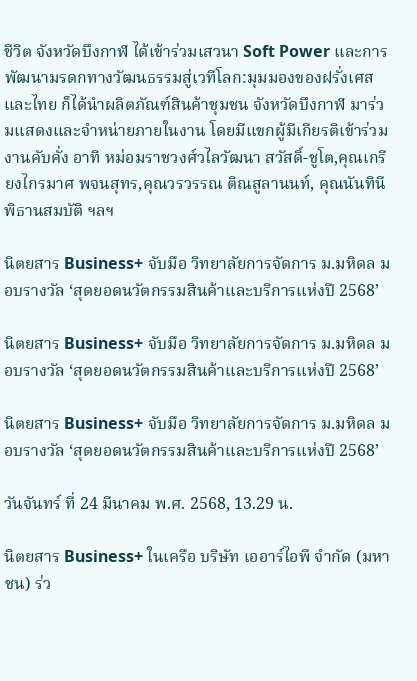ชีวิต จังหวัดบึงกาฬ ได้เข้าร่วมเสวนา Soft Power และการพัฒนามรดกทางวัฒนธรรมสู่เวทีโลก:มุมมองของฝรั่งเศสและไทย ก็ได้นำผลิตภัณฑ์สินค้าชุมชน จังหวัดบึงกาฬ มาร่วมแสดงและจำหน่ายภายในงาน โดยมีแขกผู้มีเกียรติเข้าร่วมงานคับคั่ง อาทิ หม่อมราชวงศ์วไลวัฒนา สวัสดิ์-ชูโต,คุณเกรียงไกรมาศ พจนสุทร,คุณวรวรรณ ติณสูลานนท์, คุณนันทินี พิธานสมบัติ ฯลฯ

นิตยสาร Business+ จับมือ วิทยาลัยการจัดการ ม.มหิดล มอบรางวัล ‘สุดยอดนวัตกรรมสินค้าและบริการแห่งปี 2568’

นิตยสาร Business+ จับมือ วิทยาลัยการจัดการ ม.มหิดล มอบรางวัล ‘สุดยอดนวัตกรรมสินค้าและบริการแห่งปี 2568’

นิตยสาร Business+ จับมือ วิทยาลัยการจัดการ ม.มหิดล มอบรางวัล ‘สุดยอดนวัตกรรมสินค้าและบริการแห่งปี 2568’

วันจันทร์ ที่ 24 มีนาคม พ.ศ. 2568, 13.29 น.

นิตยสาร Business+ ในเครือ บริษัท เออาร์ไอพี จำกัด (มหาชน) ร่ว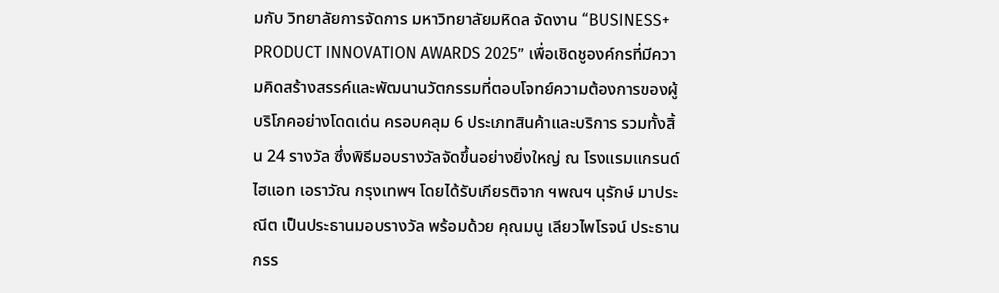มกับ วิทยาลัยการจัดการ มหาวิทยาลัยมหิดล จัดงาน “BUSINESS+ PRODUCT INNOVATION AWARDS 2025” เพื่อเชิดชูองค์กรที่มีความคิดสร้างสรรค์และพัฒนานวัตกรรมที่ตอบโจทย์ความต้องการของผู้บริโภคอย่างโดดเด่น ครอบคลุม 6 ประเภทสินค้าและบริการ รวมทั้งสิ้น 24 รางวัล ซึ่งพิธีมอบรางวัลจัดขึ้นอย่างยิ่งใหญ่ ณ โรงแรมแกรนด์ ไฮแอท เอราวัณ กรุงเทพฯ โดยได้รับเกียรติจาก ฯพณฯ นุรักษ์ มาประณีต เป็นประธานมอบรางวัล พร้อมด้วย คุณมนู เลียวไพโรจน์ ประธานกรร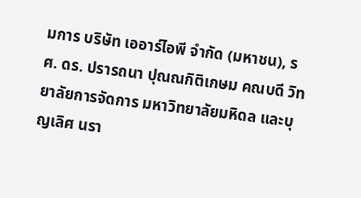มการ บริษัท เออาร์ไอพี จำกัด (มหาชน), รศ. ดร. ปรารถนา ปุณณกิติเกษม คณบดี วิทยาลัยการจัดการ มหาวิทยาลัยมหิดล และบุญเลิศ นรา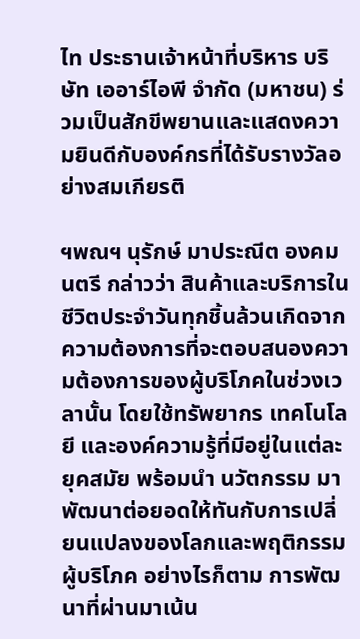ไท ประธานเจ้าหน้าที่บริหาร บริษัท เออาร์ไอพี จำกัด (มหาชน) ร่วมเป็นสักขีพยานและแสดงความยินดีกับองค์กรที่ได้รับรางวัลอย่างสมเกียรติ

ฯพณฯ นุรักษ์ มาประณีต องคมนตรี กล่าวว่า สินค้าและบริการในชีวิตประจำวันทุกชิ้นล้วนเกิดจากความต้องการที่จะตอบสนองความต้องการของผู้บริโภคในช่วงเวลานั้น โดยใช้ทรัพยากร เทคโนโลยี และองค์ความรู้ที่มีอยู่ในแต่ละยุคสมัย พร้อมนำ นวัตกรรม มาพัฒนาต่อยอดให้ทันกับการเปลี่ยนแปลงของโลกและพฤติกรรมผู้บริโภค อย่างไรก็ตาม การพัฒนาที่ผ่านมาเน้น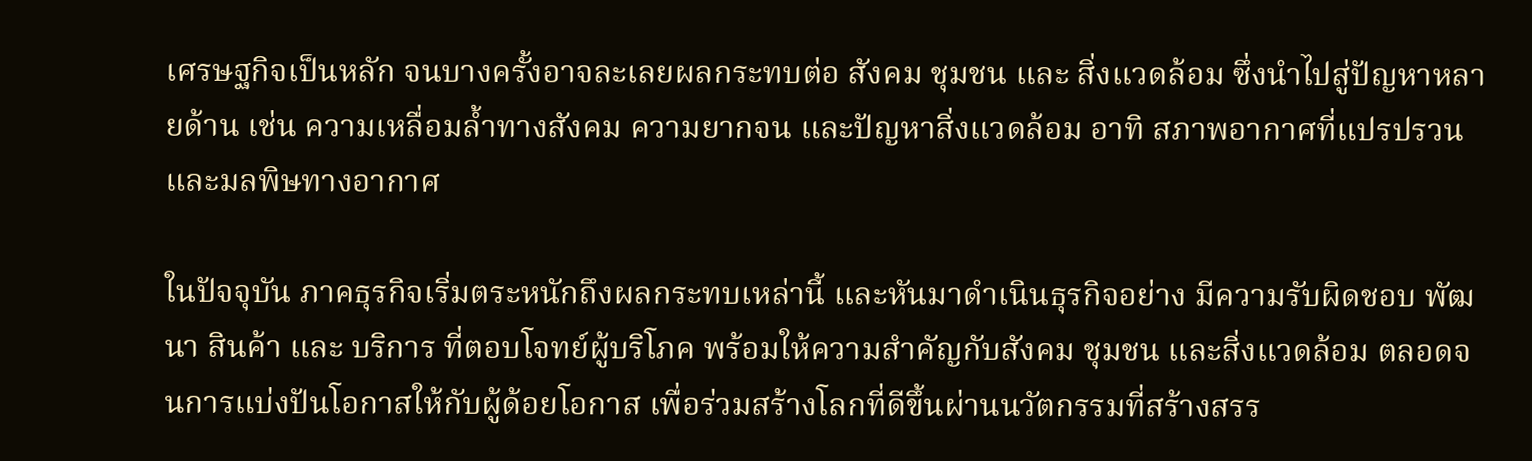เศรษฐกิจเป็นหลัก จนบางครั้งอาจละเลยผลกระทบต่อ สังคม ชุมชน และ สิ่งแวดล้อม ซึ่งนำไปสู่ปัญหาหลายด้าน เช่น ความเหลื่อมล้ำทางสังคม ความยากจน และปัญหาสิ่งแวดล้อม อาทิ สภาพอากาศที่แปรปรวนและมลพิษทางอากาศ

ในปัจจุบัน ภาคธุรกิจเริ่มตระหนักถึงผลกระทบเหล่านี้ และหันมาดำเนินธุรกิจอย่าง มีความรับผิดชอบ พัฒนา สินค้า และ บริการ ที่ตอบโจทย์ผู้บริโภค พร้อมให้ความสำคัญกับสังคม ชุมชน และสิ่งแวดล้อม ตลอดจนการแบ่งปันโอกาสให้กับผู้ด้อยโอกาส เพื่อร่วมสร้างโลกที่ดีขึ้นผ่านนวัตกรรมที่สร้างสรร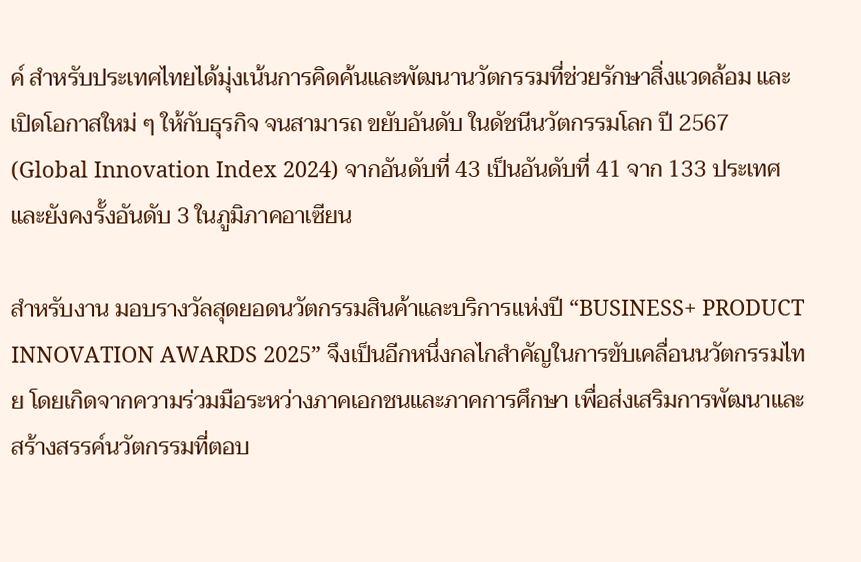ค์ สำหรับประเทศไทยได้มุ่งเน้นการคิดค้นและพัฒนานวัตกรรมที่ช่วยรักษาสิ่งแวดล้อม และเปิดโอกาสใหม่ ๆ ให้กับธุรกิจ จนสามารถ ขยับอันดับ ในดัชนีนวัตกรรมโลก ปี 2567 (Global Innovation Index 2024) จากอันดับที่ 43 เป็นอันดับที่ 41 จาก 133 ประเทศ และยังคงรั้งอันดับ 3 ในภูมิภาคอาเซียน

สำหรับงาน มอบรางวัลสุดยอดนวัตกรรมสินค้าและบริการแห่งปี “BUSINESS+ PRODUCT INNOVATION AWARDS 2025” จึงเป็นอีกหนึ่งกลไกสำคัญในการขับเคลื่อนนวัตกรรมไทย โดยเกิดจากความร่วมมือระหว่างภาคเอกชนและภาคการศึกษา เพื่อส่งเสริมการพัฒนาและสร้างสรรค์นวัตกรรมที่ตอบ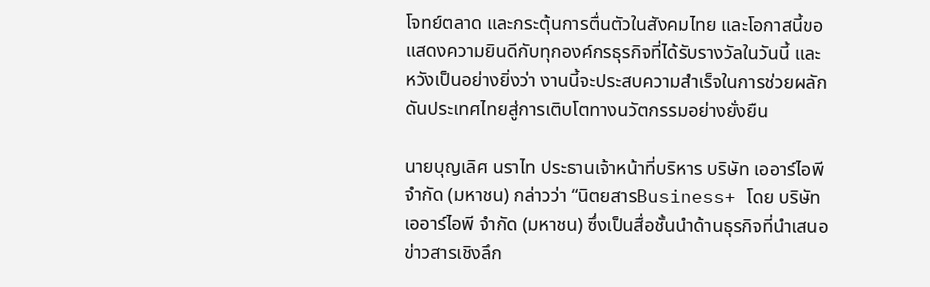โจทย์ตลาด และกระตุ้นการตื่นตัวในสังคมไทย และโอกาสนี้ขอแสดงความยินดีกับทุกองค์กรธุรกิจที่ได้รับรางวัลในวันนี้ และหวังเป็นอย่างยิ่งว่า งานนี้จะประสบความสำเร็จในการช่วยผลักดันประเทศไทยสู่การเติบโตทางนวัตกรรมอย่างยั่งยืน

นายบุญเลิศ นราไท ประธานเจ้าหน้าที่บริหาร บริษัท เออาร์ไอพี จำกัด (มหาชน) กล่าวว่า “นิตยสารBusiness+ โดย บริษัท เออาร์ไอพี จำกัด (มหาชน) ซึ่งเป็นสื่อชั้นนำด้านธุรกิจที่นำเสนอข่าวสารเชิงลึก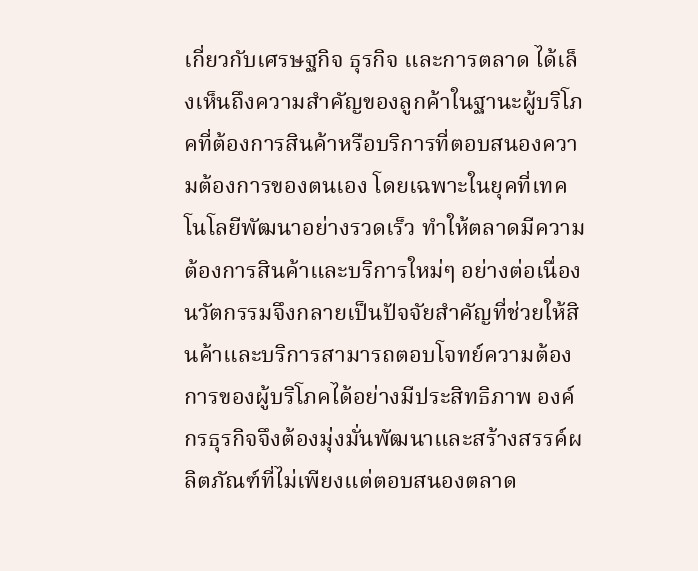เกี่ยวกับเศรษฐกิจ ธุรกิจ และการตลาด ได้เล็งเห็นถึงความสำคัญของลูกค้าในฐานะผู้บริโภคที่ต้องการสินค้าหรือบริการที่ตอบสนองความต้องการของตนเอง โดยเฉพาะในยุคที่เทคโนโลยีพัฒนาอย่างรวดเร็ว ทำให้ตลาดมีความต้องการสินค้าและบริการใหม่ๆ อย่างต่อเนื่อง นวัตกรรมจึงกลายเป็นปัจจัยสำคัญที่ช่วยให้สินค้าและบริการสามารถตอบโจทย์ความต้องการของผู้บริโภคได้อย่างมีประสิทธิภาพ องค์กรธุรกิจจึงต้องมุ่งมั่นพัฒนาและสร้างสรรค์ผลิตภัณฑ์ที่ไม่เพียงแต่ตอบสนองตลาด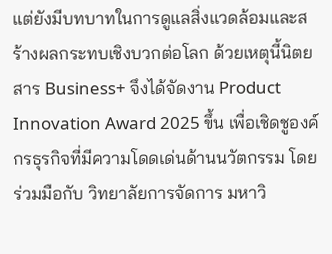แต่ยังมีบทบาทในการดูแลสิ่งแวดล้อมและสร้างผลกระทบเชิงบวกต่อโลก ด้วยเหตุนี้นิตยสาร Business+ จึงได้จัดงาน Product Innovation Award 2025 ขึ้น เพื่อเชิดชูองค์กรธุรกิจที่มีความโดดเด่นด้านนวัตกรรม โดยร่วมมือกับ วิทยาลัยการจัดการ มหาวิ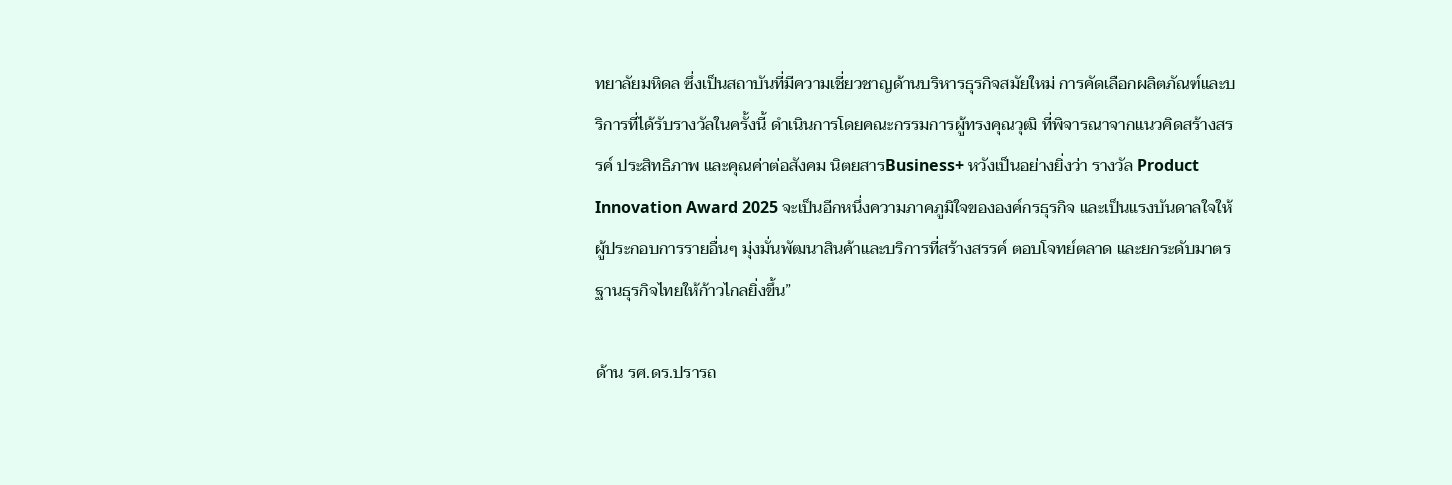ทยาลัยมหิดล ซึ่งเป็นสถาบันที่มีความเชี่ยวชาญด้านบริหารธุรกิจสมัยใหม่ การคัดเลือกผลิตภัณฑ์และบริการที่ได้รับรางวัลในครั้งนี้ ดำเนินการโดยคณะกรรมการผู้ทรงคุณวุฒิ ที่พิจารณาจากแนวคิดสร้างสรรค์ ประสิทธิภาพ และคุณค่าต่อสังคม นิตยสารBusiness+ หวังเป็นอย่างยิ่งว่า รางวัล Product Innovation Award 2025 จะเป็นอีกหนึ่งความภาคภูมิใจขององค์กรธุรกิจ และเป็นแรงบันดาลใจให้ผู้ประกอบการรายอื่นๆ มุ่งมั่นพัฒนาสินค้าและบริการที่สร้างสรรค์ ตอบโจทย์ตลาด และยกระดับมาตรฐานธุรกิจไทยให้ก้าวไกลยิ่งขึ้น”

ด้าน รศ.ดร.ปรารถ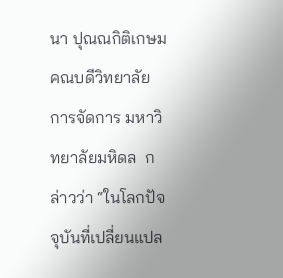นา ปุณณกิติเกษม คณบดีวิทยาลัยการจัดการ มหาวิทยาลัยมหิดล  กล่าวว่า “ในโลกปัจจุบันที่เปลี่ยนแปล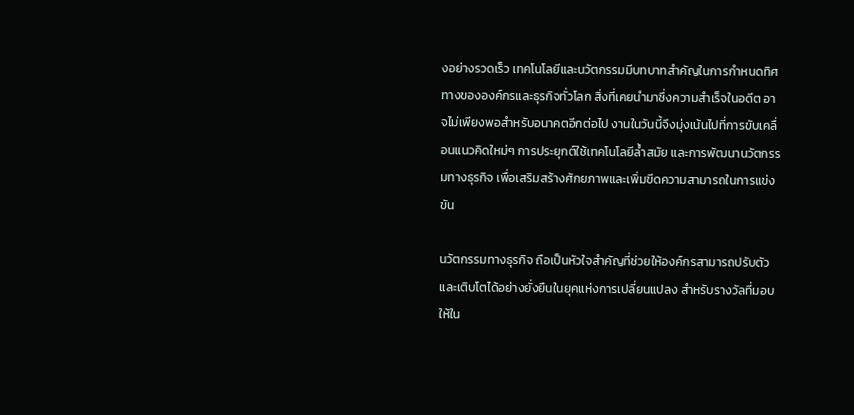งอย่างรวดเร็ว เทคโนโลยีและนวัตกรรมมีบทบาทสำคัญในการกำหนดทิศทางขององค์กรและธุรกิจทั่วโลก สิ่งที่เคยนำมาซึ่งความสำเร็จในอดีต อาจไม่เพียงพอสำหรับอนาคตอีกต่อไป งานในวันนี้จึงมุ่งเน้นไปที่การขับเคลื่อนแนวคิดใหม่ๆ การประยุกต์ใช้เทคโนโลยีล้ำสมัย และการพัฒนานวัตกรรมทางธุรกิจ เพื่อเสริมสร้างศักยภาพและเพิ่มขีดความสามารถในการแข่งขัน

นวัตกรรมทางธุรกิจ ถือเป็นหัวใจสำคัญที่ช่วยให้องค์กรสามารถปรับตัวและเติบโตได้อย่างยั่งยืนในยุคแห่งการเปลี่ยนแปลง สำหรับรางวัลที่มอบให้ใน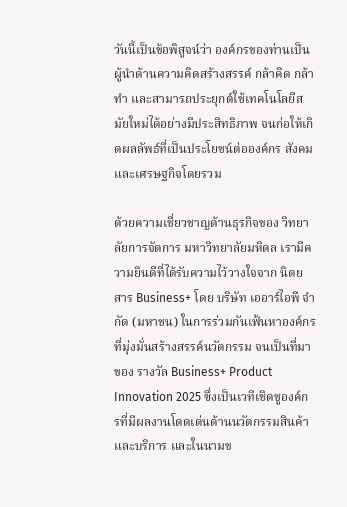วันนี้เป็นข้อพิสูจน์ว่า องค์กรของท่านเป็นผู้นำด้านความคิดสร้างสรรค์ กล้าคิด กล้าทำ และสามารถประยุกต์ใช้เทคโนโลยีสมัยใหม่ได้อย่างมีประสิทธิภาพ จนก่อให้เกิดผลลัพธ์ที่เป็นประโยชน์ต่อองค์กร สังคม และเศรษฐกิจโดยรวม

ด้วยความเชี่ยวชาญด้านธุรกิจของ วิทยาลัยการจัดการ มหาวิทยาลัยมหิดล เรามีความยินดีที่ได้รับความไว้วางใจจาก นิตยสาร Business+ โดย บริษัท เออาร์ไอพี จำกัด (มหาชน) ในการร่วมกันเฟ้นหาองค์กรที่มุ่งมั่นสร้างสรรค์นวัตกรรม จนเป็นที่มาของ รางวัล Business+ Product Innovation 2025 ซึ่งเป็นเวทีเชิดชูองค์กรที่มีผลงานโดดเด่นด้านนวัตกรรมสินค้าและบริการ และในนามข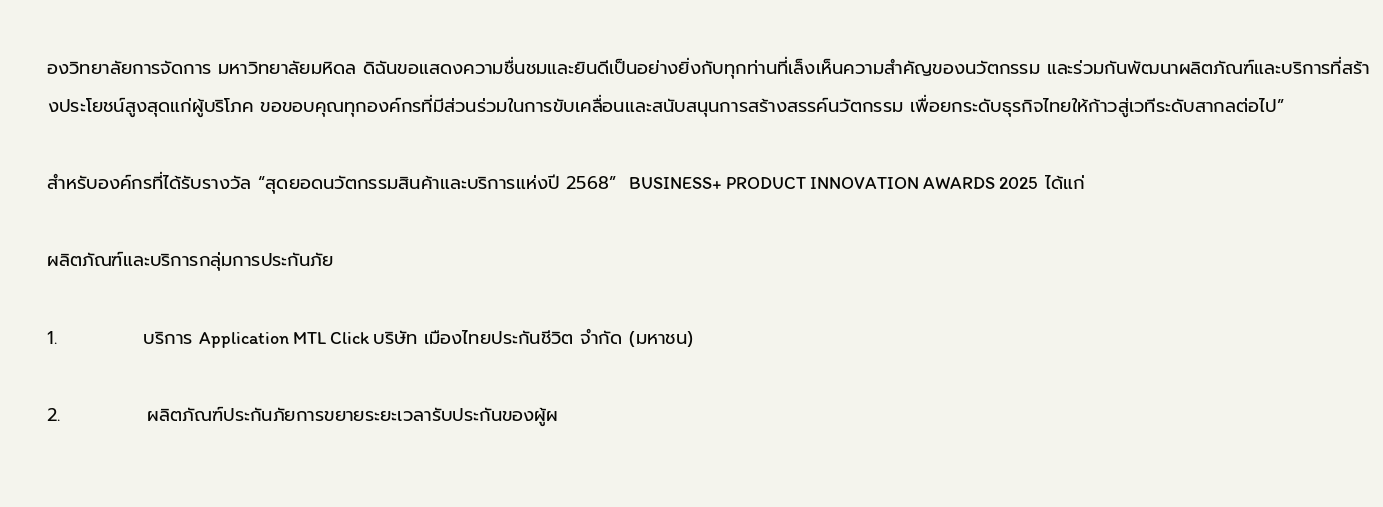องวิทยาลัยการจัดการ มหาวิทยาลัยมหิดล ดิฉันขอแสดงความชื่นชมและยินดีเป็นอย่างยิ่งกับทุกท่านที่เล็งเห็นความสำคัญของนวัตกรรม และร่วมกันพัฒนาผลิตภัณฑ์และบริการที่สร้างประโยชน์สูงสุดแก่ผู้บริโภค ขอขอบคุณทุกองค์กรที่มีส่วนร่วมในการขับเคลื่อนและสนับสนุนการสร้างสรรค์นวัตกรรม เพื่อยกระดับธุรกิจไทยให้ก้าวสู่เวทีระดับสากลต่อไป”

สำหรับองค์กรที่ได้รับรางวัล “สุดยอดนวัตกรรมสินค้าและบริการแห่งปี 2568”  BUSINESS+ PRODUCT INNOVATION AWARDS 2025  ได้แก่

ผลิตภัณฑ์และบริการกลุ่มการประกันภัย

1.             บริการ Application MTL Click บริษัท เมืองไทยประกันชีวิต จำกัด (มหาชน)

2.             ผลิตภัณฑ์ประกันภัยการขยายระยะเวลารับประกันของผู้ผ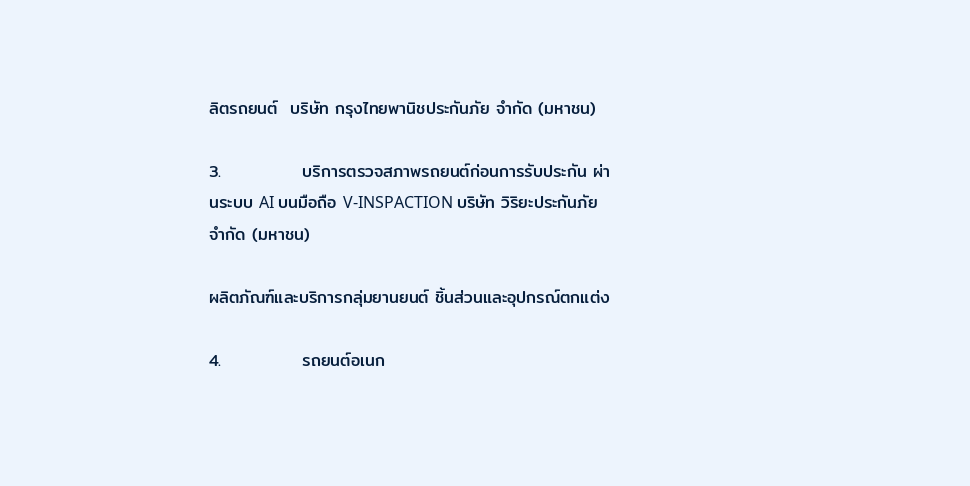ลิตรถยนต์  บริษัท กรุงไทยพานิชประกันภัย จำกัด (มหาชน)

3.             บริการตรวจสภาพรถยนต์ก่อนการรับประกัน ผ่านระบบ AI บนมือถือ V-INSPACTION บริษัท วิริยะประกันภัย จำกัด (มหาชน)

ผลิตภัณฑ์และบริการกลุ่มยานยนต์ ชิ้นส่วนและอุปกรณ์ตกแต่ง

4.             รถยนต์อเนก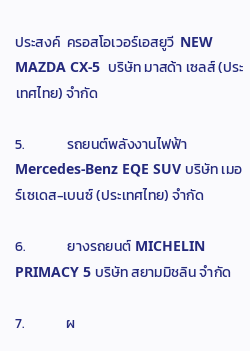ประสงค์  ครอสโอเวอร์เอสยูวี  NEW MAZDA CX-5  บริษัท มาสด้า เซลส์ (ประเทศไทย) จำกัด

5.             รถยนต์พลังงานไฟฟ้า Mercedes-Benz EQE SUV บริษัท เมอร์เซเดส-เบนซ์ (ประเทศไทย) จำกัด

6.             ยางรถยนต์ MICHELIN PRIMACY 5 บริษัท สยามมิชลิน จำกัด

7.             ผ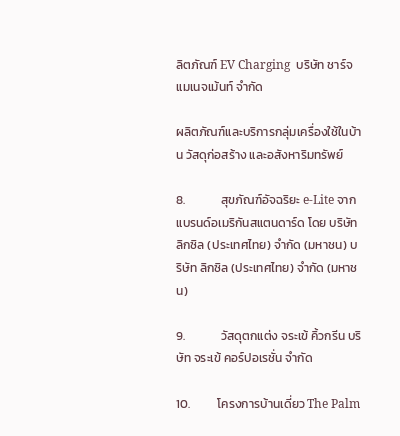ลิตภัณฑ์ EV Charging  บริษัท ชาร์จ แมเนจเม้นท์ จำกัด

ผลิตภัณฑ์และบริการกลุ่มเครื่องใช้ในบ้าน วัสดุก่อสร้าง และอสังหาริมทรัพย์

8.             สุขภัณฑ์อัจฉริยะ e-Lite จากแบรนด์อเมริกันสแตนดาร์ด โดย บริษัท ลิกซิล (ประเทศไทย) จำกัด (มหาชน) บริษัท ลิกซิล (ประเทศไทย) จำกัด (มหาชน)

9.             วัสดุตกแต่ง จระเข้ คิ้วกรีน บริษัท จระเข้ คอร์ปอเรชั่น จำกัด

10.          โครงการบ้านเดี่ยว The Palm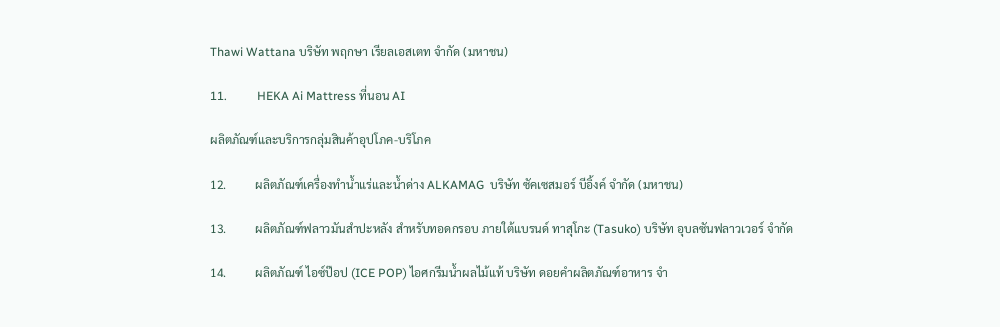Thawi Wattana บริษัท พฤกษา เรียลเอสเตท จำกัด (มหาชน)

11.          HEKA Ai Mattress ที่นอน AI

ผลิตภัณฑ์และบริการกลุ่มสินค้าอุปโภค-บริโภค

12.          ผลิตภัณฑ์เครื่องทำน้ำแร่และน้ำด่าง ALKAMAG  บริษัท ซัคเซสมอร์ บีอิ้งค์ จำกัด (มหาชน)

13.          ผลิตภัณฑ์ฟลาวมันสำปะหลัง สำหรับทอดกรอบ ภายใต้แบรนด์ ทาสุโกะ (Tasuko) บริษัท อุบลซันฟลาวเวอร์ จำกัด

14.          ผลิตภัณฑ์ ไอซ์ป๊อป (ICE POP) ไอศกรีมน้ำผลไม้แท้ บริษัท ดอยคำผลิตภัณฑ์อาหาร จำ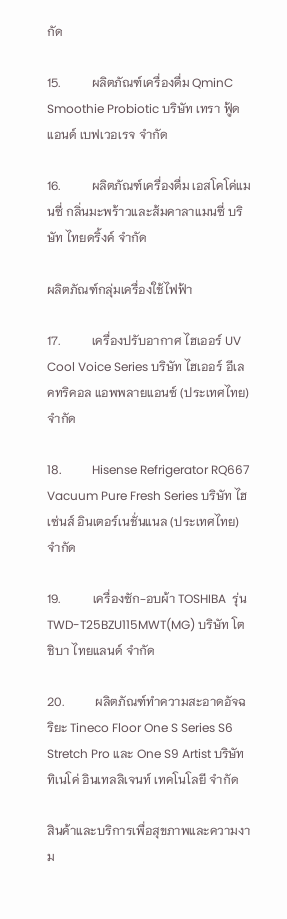กัด

15.          ผลิตภัณฑ์เครื่องดื่ม QminC Smoothie Probiotic บริษัท เทรา ฟู้ด แอนด์ เบฟเวอเรจ จำกัด

16.          ผลิตภัณฑ์เครื่องดื่ม เอสโคโค่แมนซี่ กลิ่นมะพร้าวและส้มคาลาแมนซี่ บริษัท ไทยดริ้งค์ จำกัด

ผลิตภัณฑ์กลุ่มเครื่องใช้ไฟฟ้า

17.          เครื่องปรับอากาศ ไฮเออร์ UV Cool Voice Series บริษัท ไฮเออร์ อีเลคทริคอล แอพพลายแอนซ์ (ประเทศไทย) จำกัด

18.          Hisense Refrigerator RQ667 Vacuum Pure Fresh Series บริษัท ไฮเซ่นส์ อินเตอร์เนชั่นแนล (ประเทศไทย) จำกัด

19.          เครื่องซัก-อบผ้า TOSHIBA  รุ่น TWD-T25BZU115MWT(MG) บริษัท โตชิบา ไทยแลนด์ จำกัด

20.          ผลิตภัณฑ์ทำความสะอาดอัจฉริยะ Tineco Floor One S Series S6 Stretch Pro และ One S9 Artist บริษัท ทิเนโค่ อินเทลลิเจนท์ เทคโนโลยี จำกัด

สินค้าและบริการเพื่อสุขภาพและความงาม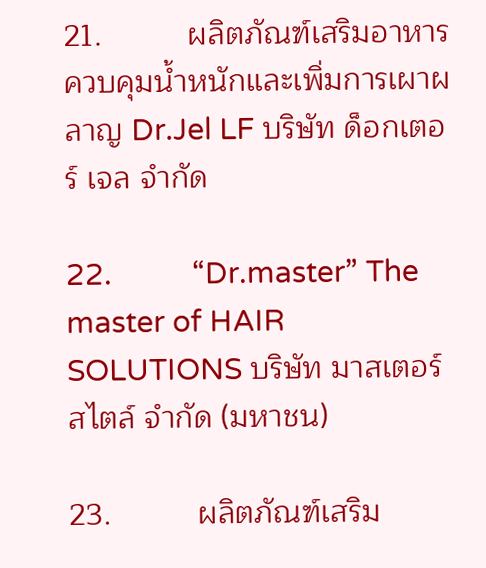21.          ผลิตภัณฑ์เสริมอาหารควบคุมน้ำหนักและเพิ่มการเผาผลาญ Dr.Jel LF บริษัท ด็อกเตอร์ เจล จำกัด

22.          “Dr.master” The master of HAIR SOLUTIONS บริษัท มาสเตอร์ สไตล์ จำกัด (มหาชน)

23.          ผลิตภัณฑ์เสริม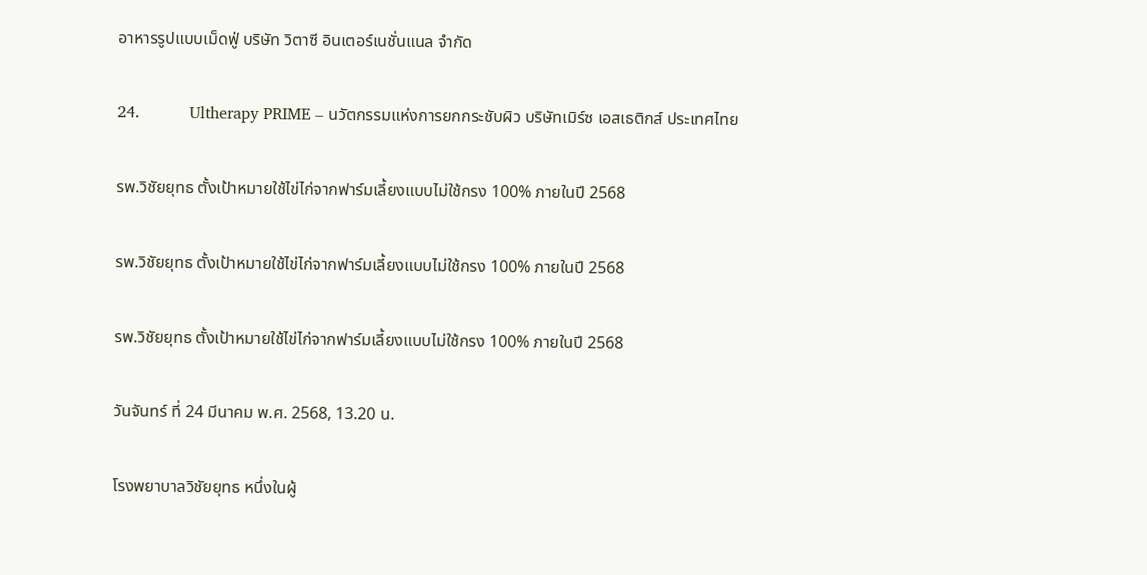อาหารรูปแบบเม็ดฟู่ บริษัท วิตาซี อินเตอร์เนชั่นแนล จำกัด

24.          Ultherapy PRIME – นวัตกรรมแห่งการยกกระชับผิว บริษัทเมิร์ซ เอสเธติกส์ ประเทศไทย

รพ.วิชัยยุทธ ตั้งเป้าหมายใช้ไข่ไก่จากฟาร์มเลี้ยงแบบไม่ใช้กรง 100% ภายในปี 2568

รพ.วิชัยยุทธ ตั้งเป้าหมายใช้ไข่ไก่จากฟาร์มเลี้ยงแบบไม่ใช้กรง 100% ภายในปี 2568

รพ.วิชัยยุทธ ตั้งเป้าหมายใช้ไข่ไก่จากฟาร์มเลี้ยงแบบไม่ใช้กรง 100% ภายในปี 2568

วันจันทร์ ที่ 24 มีนาคม พ.ศ. 2568, 13.20 น.

โรงพยาบาลวิชัยยุทธ หนึ่งในผู้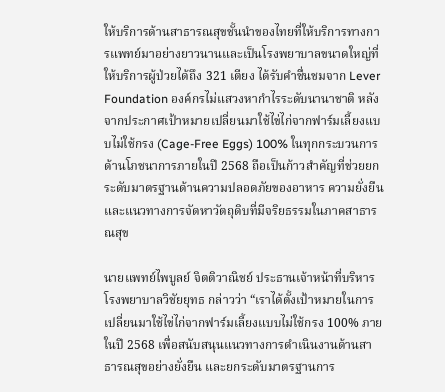ให้บริการด้านสาธารณสุขชั้นนำของไทยที่ให้บริการทางการแพทย์มาอย่างยาวนานและเป็นโรงพยาบาลขนาดใหญ่ที่ให้บริการผู้ป่วยได้ถึง 321 เตียง ได้รับคำชื่นชมจาก Lever Foundation องค์กรไม่แสวงหากำไรระดับนานาชาติ หลังจากประกาศเป้าหมายเปลี่ยนมาใช้ไข่ไก่จากฟาร์มเลี้ยงแบบไม่ใช้กรง (Cage-Free Eggs) 100% ในทุกกระบวนการด้านโภชนาการภายในปี 2568 ถือเป็นก้าวสำคัญที่ช่วยยกระดับมาตรฐานด้านความปลอดภัยของอาหาร ความยั่งยืน และแนวทางการจัดหาวัตถุดิบที่มีจริยธรรมในภาคสาธารณสุข

นายแพทย์ไพบูลย์ จิตติวาณิชย์ ประธานเจ้าหน้าที่บริหาร โรงพยาบาลวิชัยยุทธ กล่าวว่า “เราได้ตั้งเป้าหมายในการเปลี่ยนมาใช้ไข่ไก่จากฟาร์มเลี้ยงแบบไม่ใช้กรง 100% ภายในปี 2568 เพื่อสนับสนุนแนวทางการดำเนินงานด้านสาธารณสุขอย่างยั่งยืน และยกระดับมาตรฐานการ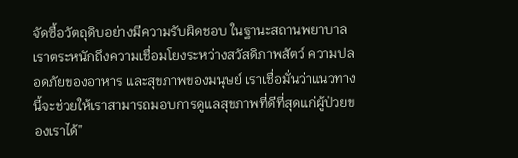จัดซื้อวัตถุดิบอย่างมีความรับผิดชอบ ในฐานะสถานพยาบาล เราตระหนักถึงความเชื่อมโยงระหว่างสวัสดิภาพสัตว์ ความปลอดภัยของอาหาร และสุขภาพของมนุษย์ เราเชื่อมั่นว่าแนวทางนี้จะช่วยให้เราสามารถมอบการดูแลสุขภาพที่ดีที่สุดแก่ผู้ป่วยของเราได้”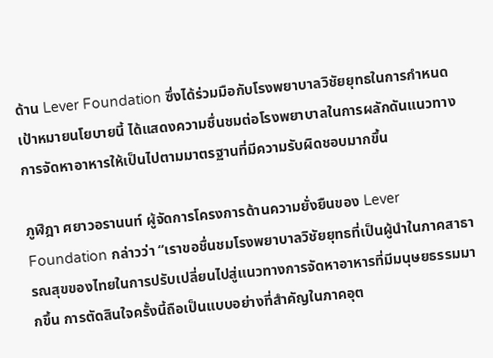ด้าน Lever Foundation ซึ่งได้ร่วมมือกับโรงพยาบาลวิชัยยุทธในการกำหนดเป้าหมายนโยบายนี้ ได้แสดงความชื่นชมต่อโรงพยาบาลในการผลักดันแนวทางการจัดหาอาหารให้เป็นไปตามมาตรฐานที่มีความรับผิดชอบมากขึ้น

ภูฬิฎา ศยาวอรานนท์ ผู้จัดการโครงการด้านความยั่งยืนของ Lever Foundation กล่าวว่า “เราขอชื่นชมโรงพยาบาลวิชัยยุทธที่เป็นผู้นำในภาคสาธารณสุขของไทยในการปรับเปลี่ยนไปสู่แนวทางการจัดหาอาหารที่มีมนุษยธรรมมากขึ้น การตัดสินใจครั้งนี้ถือเป็นแบบอย่างที่สำคัญในภาคอุต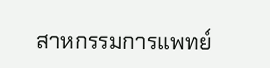สาหกรรมการแพทย์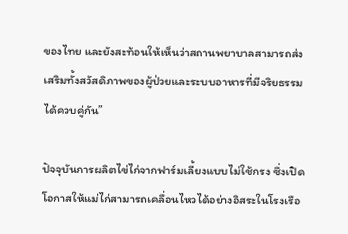ของไทย และยังสะท้อนให้เห็นว่าสถานพยาบาลสามารถส่งเสริมทั้งสวัสดิภาพของผู้ป่วยและระบบอาหารที่มีจริยธรรมได้ควบคู่กัน”

ปัจจุบันการผลิตไข่ไก่จากฟาร์มเลี้ยงแบบไม่ใช้กรง ซึ่งเปิดโอกาสให้แม่ไก่สามารถเคลื่อนไหวได้อย่างอิสระในโรงเรือ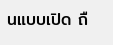นแบบเปิด ถื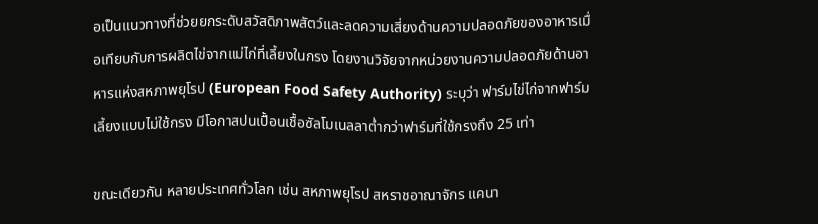อเป็นแนวทางที่ช่วยยกระดับสวัสดิภาพสัตว์และลดความเสี่ยงด้านความปลอดภัยของอาหารเมื่อเทียบกับการผลิตไข่จากแม่ไก่ที่เลี้ยงในกรง โดยงานวิจัยจากหน่วยงานความปลอดภัยด้านอาหารแห่งสหภาพยุโรป (European Food Safety Authority) ระบุว่า ฟาร์มไข่ไก่จากฟาร์มเลี้ยงแบบไม่ใช้กรง มีโอกาสปนเปื้อนเชื้อซัลโมเนลลาต่ำกว่าฟาร์มที่ใช้กรงถึง 25 เท่า

ขณะเดียวกัน หลายประเทศทั่วโลก เช่น สหภาพยุโรป สหราชอาณาจักร แคนา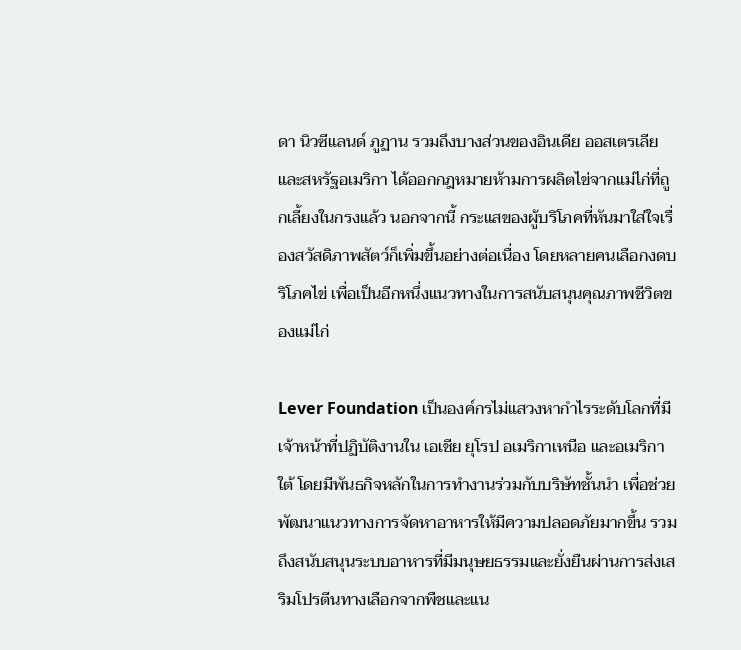ดา นิวซีแลนด์ ภูฏาน รวมถึงบางส่วนของอินเดีย ออสเตรเลีย และสหรัฐอเมริกา ได้ออกกฎหมายห้ามการผลิตไข่จากแม่ไก่ที่ถูกเลี้ยงในกรงแล้ว นอกจากนี้ กระแสของผู้บริโภคที่หันมาใส่ใจเรื่องสวัสดิภาพสัตว์ก็เพิ่มขึ้นอย่างต่อเนื่อง โดยหลายคนเลือกงดบริโภคไข่ เพื่อเป็นอีกหนึ่งแนวทางในการสนับสนุนคุณภาพชีวิตของแม่ไก่

Lever Foundation เป็นองค์กรไม่แสวงหากำไรระดับโลกที่มีเจ้าหน้าที่ปฏิบัติงานใน เอเชีย ยุโรป อเมริกาเหนือ และอเมริกาใต้ โดยมีพันธกิจหลักในการทำงานร่วมกับบริษัทชั้นนำ เพื่อช่วยพัฒนาแนวทางการจัดหาอาหารให้มีความปลอดภัยมากขึ้น รวมถึงสนับสนุนระบบอาหารที่มีมนุษยธรรมและยั่งยืนผ่านการส่งเสริมโปรตีนทางเลือกจากพืชและแน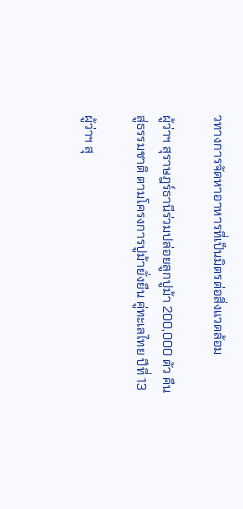วทางการจัดหาอาหารที่เป็นมิตรต่อสิ่งแวดล้อม

ผู้ว่าฯ สุราษฎร์ธานีร่วมปล่อยลูกปูม้า 200,000 ตัว คืนสู่ธรรมชาติ ตามโครงการปูม้ายั่งยืน คู่ทะเลไทย ปีที่ 13

ผู้ว่าฯ สุ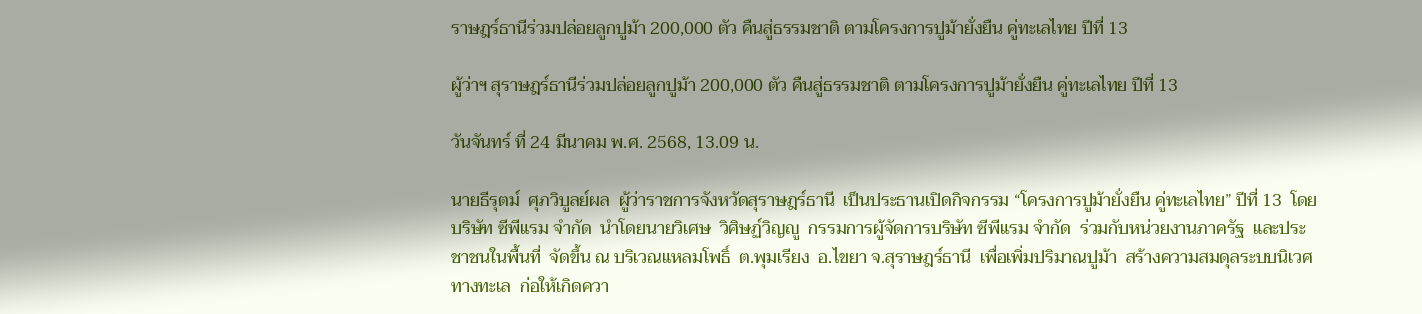ราษฎร์ธานีร่วมปล่อยลูกปูม้า 200,000 ตัว คืนสู่ธรรมชาติ ตามโครงการปูม้ายั่งยืน คู่ทะเลไทย ปีที่ 13

ผู้ว่าฯ สุราษฎร์ธานีร่วมปล่อยลูกปูม้า 200,000 ตัว คืนสู่ธรรมชาติ ตามโครงการปูม้ายั่งยืน คู่ทะเลไทย ปีที่ 13

วันจันทร์ ที่ 24 มีนาคม พ.ศ. 2568, 13.09 น.

นายธีรุตม์  ศุภวิบูลย์ผล  ผู้ว่าราชการจังหวัดสุราษฎร์ธานี  เป็นประธานเปิดกิจกรรม “โครงการปูม้ายั่งยืน คู่ทะเลไทย” ปีที่ 13  โดยบริษัท ซีพีแรม จำกัด  นำโดยนายวิเศษ  วิศิษฏ์วิญญู  กรรมการผู้จัดการบริษัท ซีพีแรม จำกัด  ร่วมกับหน่วยงานภาครัฐ  และประชาชนในพื้นที่  จัดขึ้น ณ บริเวณแหลมโพธิ์  ต.พุมเรียง  อ.ไขยา จ.สุราษฎร์ธานี  เพื่อเพิ่มปริมาณปูม้า  สร้างความสมดุลระบบนิเวศทางทะเล  ก่อให้เกิดควา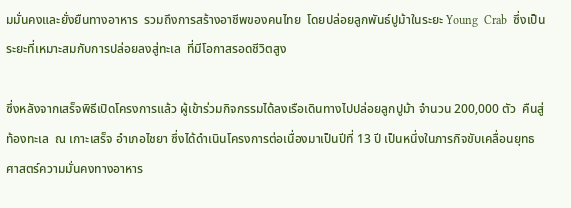มมั่นคงและยั่งยืนทางอาหาร  รวมถึงการสร้างอาชีพของคนไทย  โดยปล่อยลูกพันธ์ปูม้าในระยะ Young  Crab  ซึ่งเป็นระยะที่เหมาะสมกับการปล่อยลงสู่ทะเล  ที่มีโอกาสรอดชีวิตสูง

ซึ่งหลังจากเสร็จพิธีเปิดโครงการแล้ว ผู้เข้าร่วมกิจกรรมได้ลงเรือเดินทางไปปล่อยลูกปูม้า จำนวน 200,000 ตัว  คืนสู่ท้องทะเล  ณ เกาะเสร็จ อำเภอไชยา ซึ่งได้ดำเนินโครงการต่อเนื่องมาเป็นปีที่ 13 ปี เป็นหนึ่งในภารกิจขับเคลื่อนยุทธศาสตร์ความมั่นคงทางอาหาร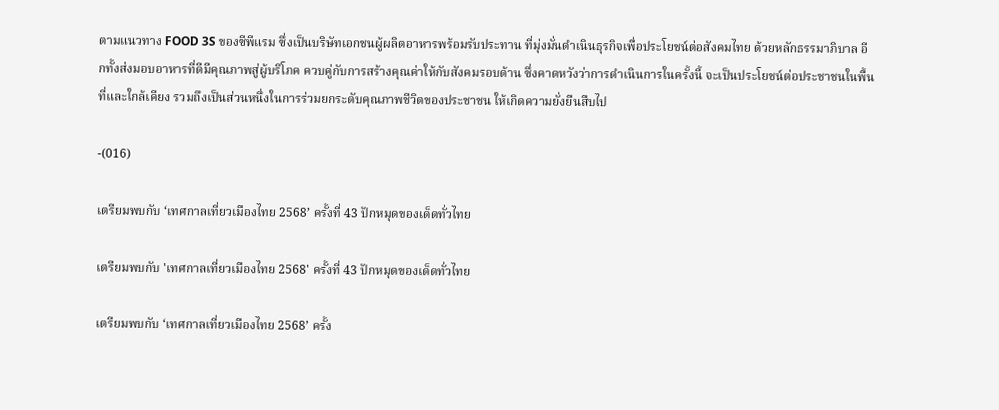ตามแนวทาง FOOD 3S ของซีพีแรม ซึ่งเป็นบริษัทเอกชนผู้ผลิตอาหารพร้อมรับประทาน ที่มุ่งมั่นดำเนินธุรกิจเพื่อประโยชน์ต่อสังคมไทย ด้วยหลักธรรมาภิบาล อีกทั้งส่งมอบอาหารที่ดีมีคุณภาพสู่ผู้บริโภค ควบคู่กับการสร้างคุณค่าให้กับสังคมรอบด้าน ซึ่งคาดหวังว่าการดำเนินการในครั้งนี้ จะเป็นประโยชน์ต่อประชาชนในพื้นที่และใกล้เคียง รวมถึงเป็นส่วนหนึ่งในการร่วมยกระดับคุณภาพชีวิตของประชาชน ให้เกิดความยั่งยืนสืบไป

-(016)

เตรียมพบกับ ‘เทศกาลเที่ยวเมืองไทย 2568’ ครั้งที่ 43 ปักหมุดของเด็ดทั่วไทย

เตรียมพบกับ 'เทศกาลเที่ยวเมืองไทย 2568' ครั้งที่ 43 ปักหมุดของเด็ดทั่วไทย

เตรียมพบกับ ‘เทศกาลเที่ยวเมืองไทย 2568’ ครั้ง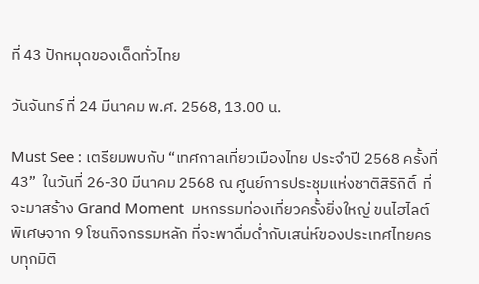ที่ 43 ปักหมุดของเด็ดทั่วไทย

วันจันทร์ ที่ 24 มีนาคม พ.ศ. 2568, 13.00 น.

Must See : เตรียมพบกับ “เทศกาลเที่ยวเมืองไทย ประจำปี 2568 ครั้งที่ 43”  ในวันที่ 26-30 มีนาคม 2568 ณ ศูนย์การประชุมแห่งชาติสิริกิติ์  ที่จะมาสร้าง Grand Moment  มหกรรมท่องเที่ยวครั้งยิ่งใหญ่ ขนไฮไลต์พิเศษจาก 9 โซนกิจกรรมหลัก ที่จะพาดื่มด่ำกับเสน่ห์ของประเทศไทยครบทุกมิติ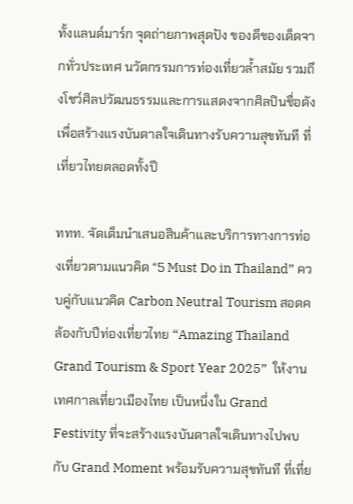ทั้งแลนด์มาร์ก จุดถ่ายภาพสุดปัง ของดีของเด็ดจากทั่วประเทศ นวัตกรรมการท่องเที่ยวล้ำสมัย รวมถึงโชว์ศิลปวัฒนธรรมและการแสดงจากศิลปินชื่อดัง เพื่อสร้างแรงบันดาลใจเดินทางรับความสุขทันที ที่เที่ยวไทยตลอดทั้งปี

ททท. จัดเต็มนำเสนอสินค้าและบริการทางการท่องเที่ยวตามแนวคิด “5 Must Do in Thailand” ควบคู่กับแนวคิด Carbon Neutral Tourism สอดคล้องกับปีท่องเที่ยวไทย “Amazing Thailand Grand Tourism & Sport Year 2025”  ให้งานเทศกาลเที่ยวเมืองไทย เป็นหนึ่งใน Grand Festivity ที่จะสร้างแรงบันดาลใจเดินทางไปพบกับ Grand Moment พร้อมรับความสุขทันที ที่เที่ย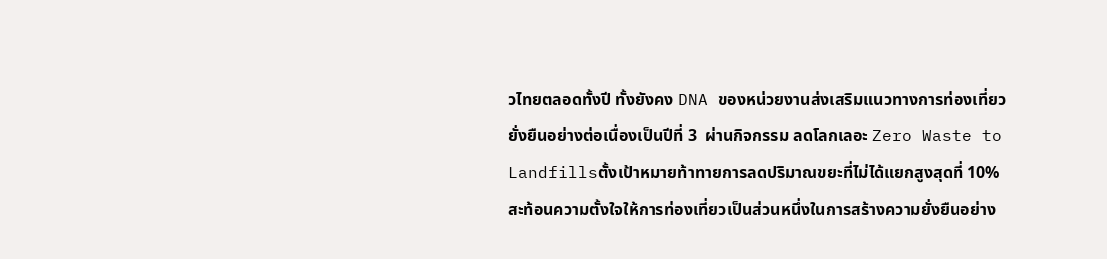วไทยตลอดทั้งปี ทั้งยังคง DNA ของหน่วยงานส่งเสริมแนวทางการท่องเที่ยวยั่งยืนอย่างต่อเนื่องเป็นปีที่ 3  ผ่านกิจกรรม ลดโลกเลอะ Zero Waste to Landfillsตั้งเป้าหมายท้าทายการลดปริมาณขยะที่ไม่ได้แยกสูงสุดที่ 10% สะท้อนความตั้งใจให้การท่องเที่ยวเป็นส่วนหนึ่งในการสร้างความยั่งยืนอย่าง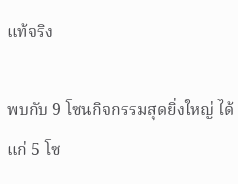แท้จริง

พบกับ 9 โซนกิจกรรมสุดยิ่งใหญ่ ได้แก่ 5 โซ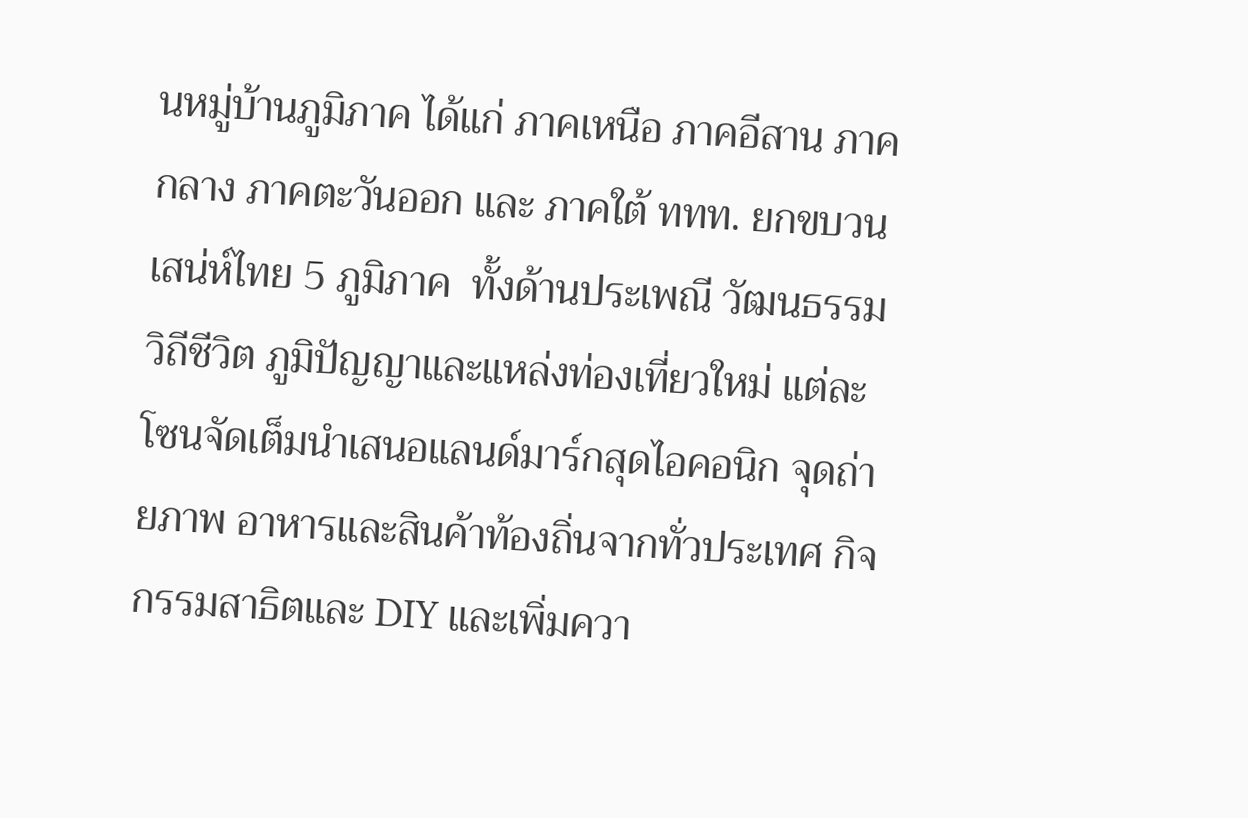นหมู่บ้านภูมิภาค ได้แก่ ภาคเหนือ ภาคอีสาน ภาคกลาง ภาคตะวันออก และ ภาคใต้ ททท. ยกขบวนเสน่ห์ไทย 5 ภูมิภาค  ทั้งด้านประเพณี วัฒนธรรม วิถีชีวิต ภูมิปัญญาและแหล่งท่องเที่ยวใหม่ แต่ละโซนจัดเต็มนำเสนอแลนด์มาร์กสุดไอคอนิก จุดถ่ายภาพ อาหารและสินค้าท้องถิ่นจากทั่วประเทศ กิจกรรมสาธิตและ DIY และเพิ่มควา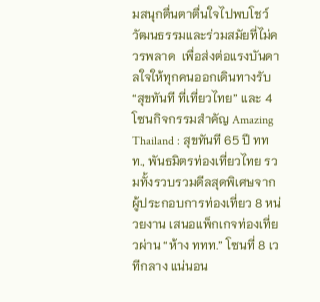มสนุกตื่นตาตื่นใจไปพบโชว์วัฒนธรรมและร่วมสมัยที่ไม่ควรพลาด  เพื่อส่งต่อแรงบันดาลใจให้ทุกคนออกเดินทางรับ“สุขทันที ที่เที่ยวไทย” และ 4 โซนกิจกรรมสำคัญ Amazing Thailand : สุขทันที 65 ปี ททท., พันธมิตรท่องเที่ยวไทย รวมทั้งรวบรวมดีลสุดพิเศษจากผู้ประกอบการท่องเที่ยว 8 หน่วยงาน เสนอแพ็กเกจท่องเที่ยวผ่าน “ห้าง ททท.” โซนที่ 8 เวทีกลาง แน่นอน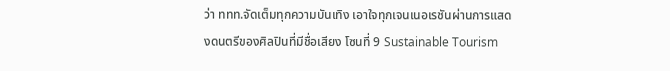ว่า ททท.จัดเต็มทุกความบันเทิง เอาใจทุกเจนเนอเรชันผ่านการแสดงดนตรีของศิลปินที่มีชื่อเสียง โซนที่ 9 Sustainable Tourism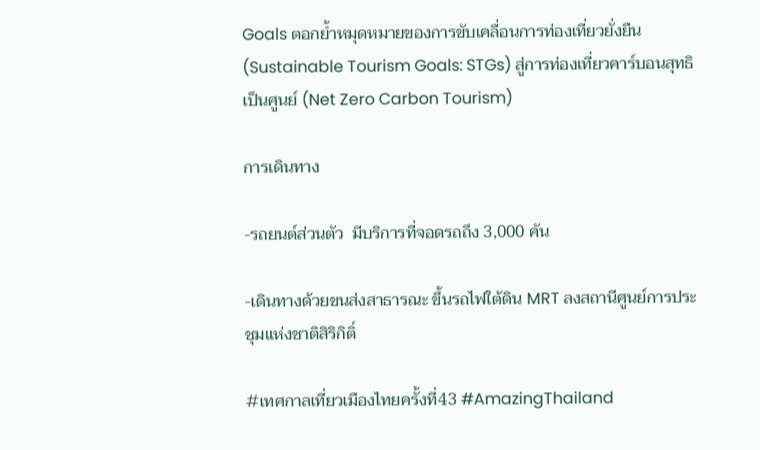Goals ตอกย้ำหมุดหมายของการขับเคลื่อนการท่องเที่ยวยั่งยืน (Sustainable Tourism Goals: STGs) สู่การท่องเที่ยวคาร์บอนสุทธิ เป็นศูนย์ (Net Zero Carbon Tourism)

การเดินทาง

-รถยนต์ส่วนตัว  มีบริการที่จอดรถถึง 3,000 คัน

-เดินทางด้วยขนส่งสาธารณะ ขึ้นรถไฟใต้ดิน MRT ลงสถานีศูนย์การประชุมแห่งชาติสิริกิติ์

#เทศกาลเที่ยวเมืองไทยครั้งที่43 #AmazingThailand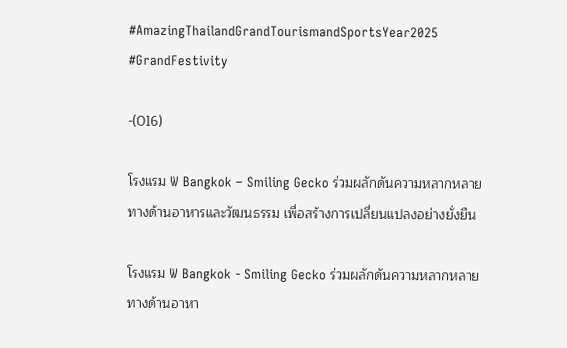#AmazingThailandGrandTourismandSportsYear2025 #GrandFestivity

-(016)

โรงแรม W Bangkok – Smiling Gecko ร่วมผลักดันความหลากหลายทางด้านอาหารและวัฒนธรรม เพื่อสร้างการเปลี่ยนแปลงอย่างยั่งยืน

โรงแรม W Bangkok - Smiling Gecko ร่วมผลักดันความหลากหลายทางด้านอาหา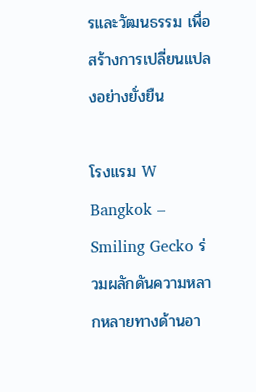รและวัฒนธรรม เพื่อสร้างการเปลี่ยนแปลงอย่างยั่งยืน

โรงแรม W Bangkok – Smiling Gecko ร่วมผลักดันความหลากหลายทางด้านอา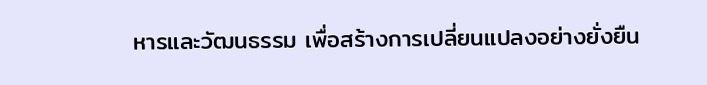หารและวัฒนธรรม เพื่อสร้างการเปลี่ยนแปลงอย่างยั่งยืน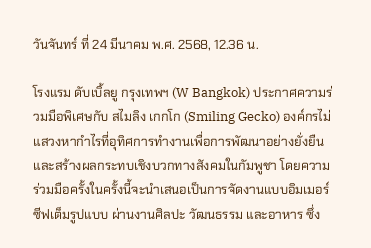วันจันทร์ ที่ 24 มีนาคม พ.ศ. 2568, 12.36 น.

โรงแรม ดับเบิ้ลยู กรุงเทพฯ (W Bangkok) ประกาศความร่วมมือพิเศษกับ สไมลิง เกกโก (Smiling Gecko) องค์กรไม่แสวงหากำไรที่อุทิศการทำงานเพื่อการพัฒนาอย่างยั่งยืน และสร้างผลกระทบเชิงบวกทางสังคมในกัมพูชา โดยความร่วมมือครั้งในครั้งนี้จะนำเสนอเป็นการจัดงานแบบอิมเมอร์ซีฟเต็มรูปแบบ ผ่านงานศิลปะ วัฒนธรรม และอาหาร ซึ่ง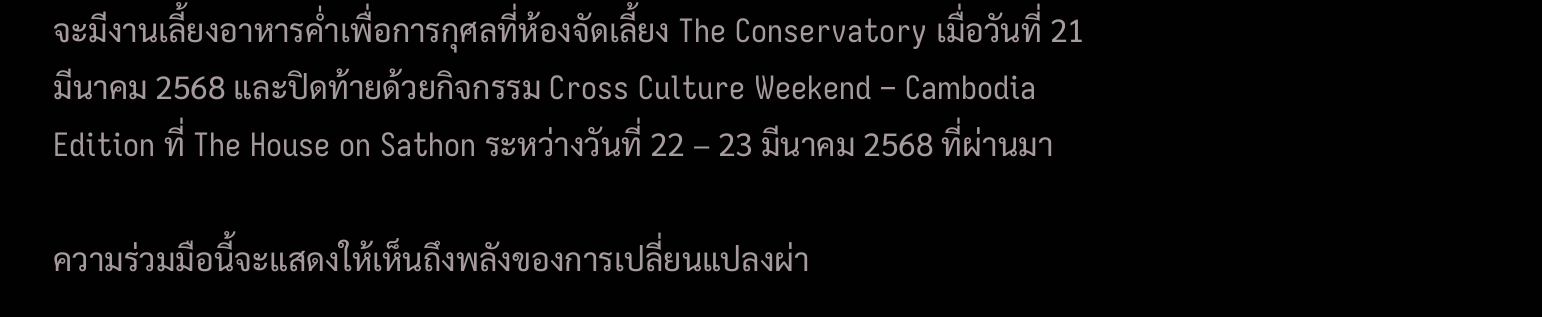จะมีงานเลี้ยงอาหารค่ำเพื่อการกุศลที่ห้องจัดเลี้ยง The Conservatory เมื่อวันที่ 21 มีนาคม 2568 และปิดท้ายด้วยกิจกรรม Cross Culture Weekend – Cambodia Edition ที่ The House on Sathon ระหว่างวันที่ 22 – 23 มีนาคม 2568 ที่ผ่านมา

ความร่วมมือนี้จะแสดงให้เห็นถึงพลังของการเปลี่ยนแปลงผ่า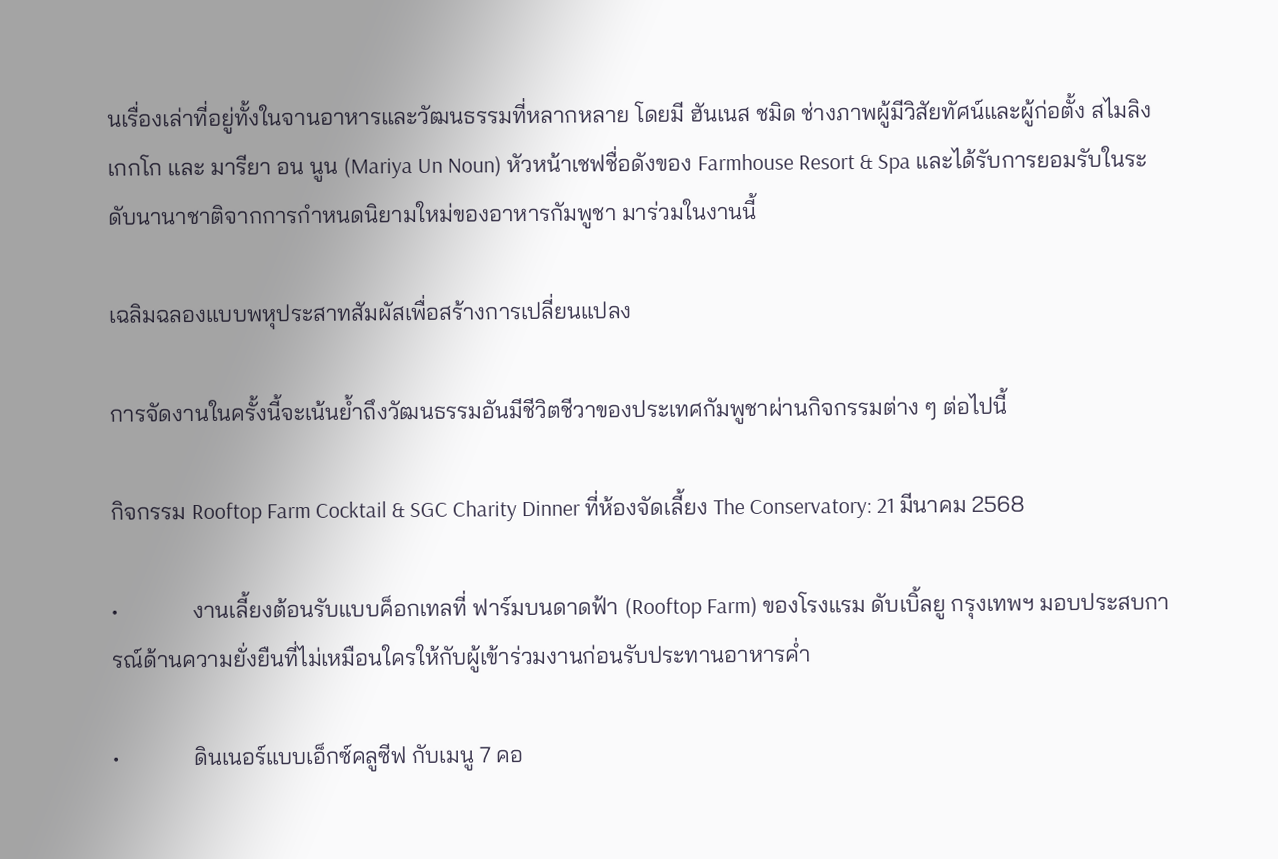นเรื่องเล่าที่อยู่ทั้งในจานอาหารและวัฒนธรรมที่หลากหลาย โดยมี ฮันเนส ชมิด ช่างภาพผู้มีวิสัยทัศน์และผู้ก่อตั้ง สไมลิง เกกโก และ มารียา อน นูน (Mariya Un Noun) หัวหน้าเชฟชื่อดังของ Farmhouse Resort & Spa และได้รับการยอมรับในระดับนานาชาติจากการกำหนดนิยามใหม่ของอาหารกัมพูชา มาร่วมในงานนี้

เฉลิมฉลองแบบพหุประสาทสัมผัสเพื่อสร้างการเปลี่ยนแปลง

การจัดงานในครั้งนี้จะเน้นย้ำถึงวัฒนธรรมอันมีชีวิตชีวาของประเทศกัมพูชาผ่านกิจกรรมต่าง ๆ ต่อไปนี้

กิจกรรม Rooftop Farm Cocktail & SGC Charity Dinner ที่ห้องจัดเลี้ยง The Conservatory: 21 มีนาคม 2568

•             งานเลี้ยงต้อนรับแบบค็อกเทลที่ ฟาร์มบนดาดฟ้า (Rooftop Farm) ของโรงแรม ดับเบิ้ลยู กรุงเทพฯ มอบประสบการณ์ด้านความยั่งยืนที่ไม่เหมือนใครให้กับผู้เข้าร่วมงานก่อนรับประทานอาหารค่ำ

•             ดินเนอร์แบบเอ็กซ์คลูซีฟ กับเมนู 7 คอ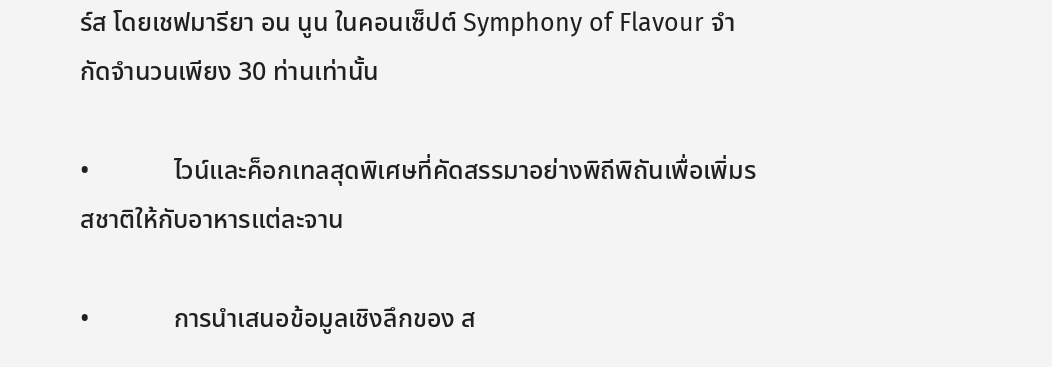ร์ส โดยเชฟมารียา อน นูน ในคอนเซ็ปต์ Symphony of Flavour จำกัดจำนวนเพียง 30 ท่านเท่านั้น

•             ไวน์และค็อกเทลสุดพิเศษที่คัดสรรมาอย่างพิถีพิถันเพื่อเพิ่มรสชาติให้กับอาหารแต่ละจาน

•             การนำเสนอข้อมูลเชิงลึกของ ส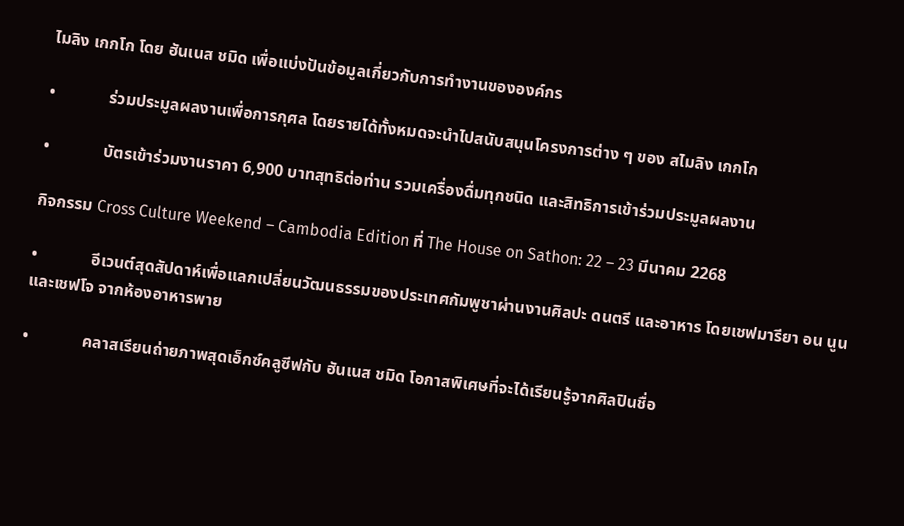ไมลิง เกกโก โดย ฮันเนส ชมิด เพื่อแบ่งปันข้อมูลเกี่ยวกับการทำงานขององค์กร

•             ร่วมประมูลผลงานเพื่อการกุศล โดยรายได้ทั้งหมดจะนำไปสนับสนุนโครงการต่าง ๆ ของ สไมลิง เกกโก

•             บัตรเข้าร่วมงานราคา 6,900 บาทสุทธิต่อท่าน รวมเครื่องดื่มทุกชนิด และสิทธิการเข้าร่วมประมูลผลงาน

กิจกรรม Cross Culture Weekend – Cambodia Edition ที่ The House on Sathon: 22 – 23 มีนาคม 2268

•             อีเวนต์สุดสัปดาห์เพื่อแลกเปลี่ยนวัฒนธรรมของประเทศกัมพูชาผ่านงานศิลปะ ดนตรี และอาหาร โดยเชฟมารียา อน นูน และเชฟโจ จากห้องอาหารพาย

•             คลาสเรียนถ่ายภาพสุดเอ็กซ์คลูซีฟกับ ฮันเนส ชมิด โอกาสพิเศษที่จะได้เรียนรู้จากศิลปินชื่อ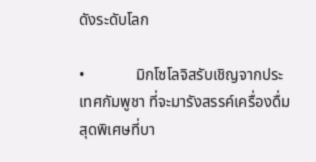ดังระดับโลก

•             มิกโซโลจิสรับเชิญจากประเทศกัมพูชา ที่จะมารังสรรค์เครื่องดื่มสุดพิเศษที่บา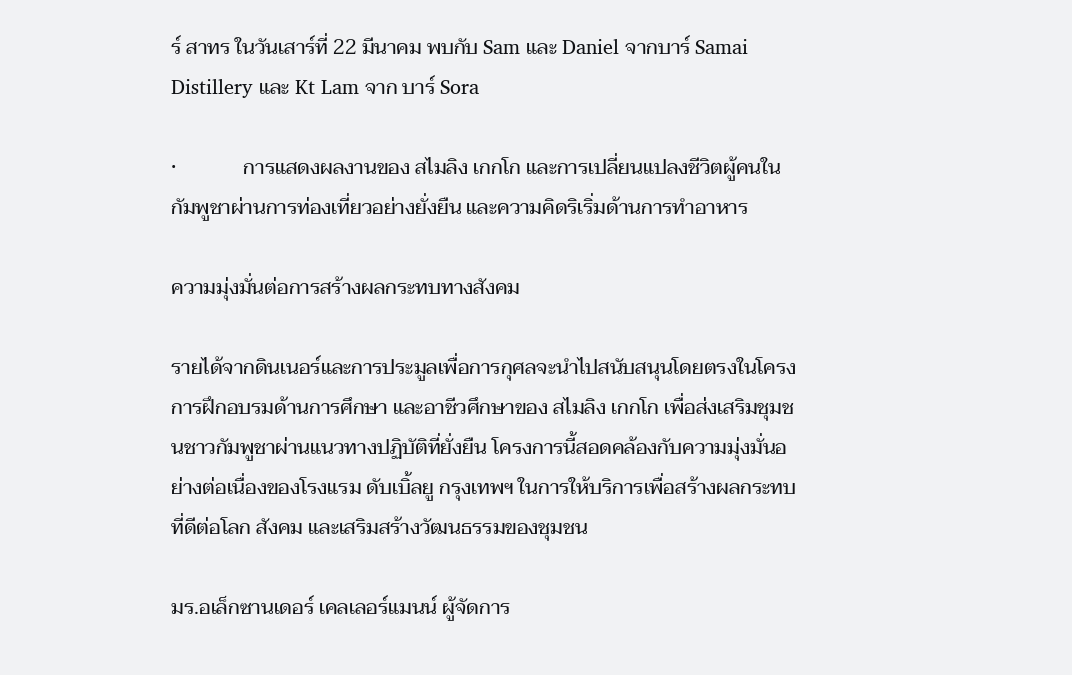ร์ สาทร ในวันเสาร์ที่ 22 มีนาคม พบกับ Sam และ Daniel จากบาร์ Samai Distillery และ Kt Lam จาก บาร์ Sora

•             การแสดงผลงานของ สไมลิง เกกโก และการเปลี่ยนแปลงชีวิตผู้คนในกัมพูชาผ่านการท่องเที่ยวอย่างยั่งยืน และความคิดริเริ่มด้านการทำอาหาร

ความมุ่งมั่นต่อการสร้างผลกระทบทางสังคม

รายได้จากดินเนอร์และการประมูลเพื่อการกุศลจะนำไปสนับสนุนโดยตรงในโครงการฝึกอบรมด้านการศึกษา และอาชีวศึกษาของ สไมลิง เกกโก เพื่อส่งเสริมชุมชนชาวกัมพูชาผ่านแนวทางปฏิบัติที่ยั่งยืน โครงการนี้สอดคล้องกับความมุ่งมั่นอย่างต่อเนื่องของโรงแรม ดับเบิ้ลยู กรุงเทพฯ ในการให้บริการเพื่อสร้างผลกระทบที่ดีต่อโลก สังคม และเสริมสร้างวัฒนธรรมของชุมชน

มร.อเล็กซานเดอร์ เคลเลอร์แมนน์ ผู้จัดการ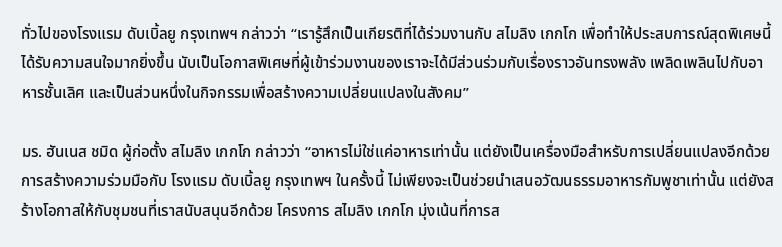ทั่วไปของโรงแรม ดับเบิ้ลยู กรุงเทพฯ กล่าวว่า “เรารู้สึกเป็นเกียรติที่ได้ร่วมงานกับ สไมลิง เกกโก เพื่อทำให้ประสบการณ์สุดพิเศษนี้ได้รับความสนใจมากยิ่งขึ้น นับเป็นโอกาสพิเศษที่ผู้เข้าร่วมงานของเราจะได้มีส่วนร่วมกับเรื่องราวอันทรงพลัง เพลิดเพลินไปกับอาหารชั้นเลิศ และเป็นส่วนหนึ่งในกิจกรรมเพื่อสร้างความเปลี่ยนแปลงในสังคม”

มร. ฮันเนส ชมิด ผู้ก่อตั้ง สไมลิง เกกโก กล่าวว่า “อาหารไม่ใช่แค่อาหารเท่านั้น แต่ยังเป็นเครื่องมือสำหรับการเปลี่ยนแปลงอีกด้วย การสร้างความร่วมมือกับ โรงแรม ดับเบิ้ลยู กรุงเทพฯ ในครั้งนี้ ไม่เพียงจะเป็นช่วยนำเสนอวัฒนธรรมอาหารกัมพูชาเท่านั้น แต่ยังสร้างโอกาสให้กับชุมชนที่เราสนับสนุนอีกด้วย โครงการ สไมลิง เกกโก มุ่งเน้นที่การส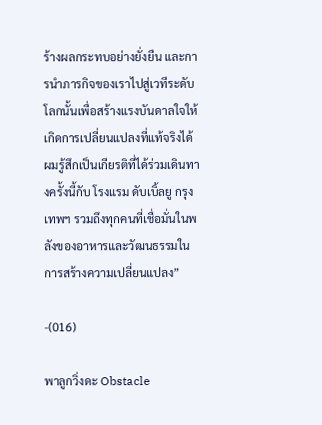ร้างผลกระทบอย่างยั่งยืน และการนำภารกิจของเราไปสู่เวทีระดับโลกนั้นเพื่อสร้างแรงบันดาลใจให้เกิดการเปลี่ยนแปลงที่แท้จริงได้ ผมรู้สึกเป็นเกียรติที่ได้ร่วมเดินทางครั้งนี้กับ โรงแรม ดับเบิ้ลยู กรุงเทพฯ รวมถึงทุกคนที่เชื่อมั่นในพลังของอาหารและวัฒนธรรมในการสร้างความเปลี่ยนแปลง”

-(016)

พาลูกวิ่งดะ Obstacle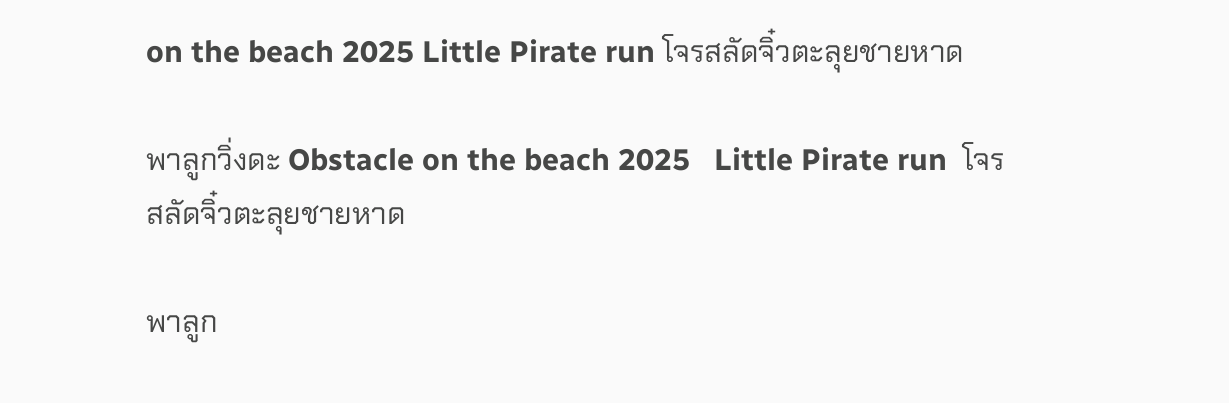on the beach 2025 Little Pirate run โจรสลัดจิ๋วตะลุยชายหาด

พาลูกวิ่งดะ Obstacle on the beach 2025   Little Pirate run  โจรสลัดจิ๋วตะลุยชายหาด

พาลูก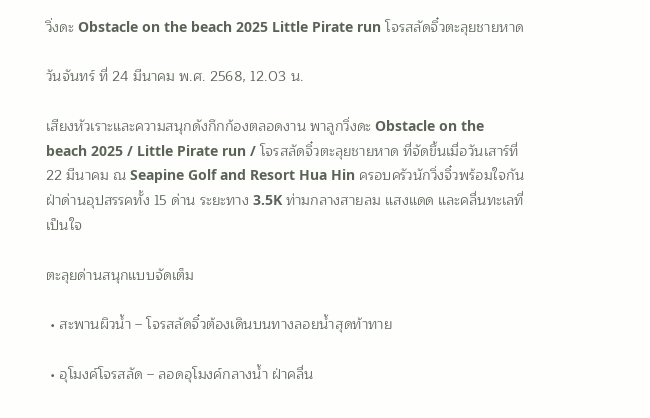วิ่งดะ Obstacle on the beach 2025 Little Pirate run โจรสลัดจิ๋วตะลุยชายหาด

วันจันทร์ ที่ 24 มีนาคม พ.ศ. 2568, 12.03 น.

เสียงหัวเราะและความสนุกดังกึกก้องตลอดงาน พาลูกวิ่งดะ Obstacle on the beach 2025 / Little Pirate run / โจรสลัดจิ๋วตะลุยชายหาด ที่จัดขึ้นเมื่อวันเสาร์ที่ 22 มีนาคม ณ Seapine Golf and Resort Hua Hin ครอบครัวนักวิ่งจิ๋วพร้อมใจกันฝ่าด่านอุปสรรคทั้ง 15 ด่าน ระยะทาง 3.5K ท่ามกลางสายลม แสงแดด และคลื่นทะเลที่เป็นใจ

ตะลุยด่านสนุกแบบจัดเต็ม

 • สะพานผิวน้ำ – โจรสลัดจิ๋วต้องเดินบนทางลอยน้ำสุดท้าทาย

 • อุโมงค์โจรสลัด – ลอดอุโมงค์กลางน้ำ ฝ่าคลื่น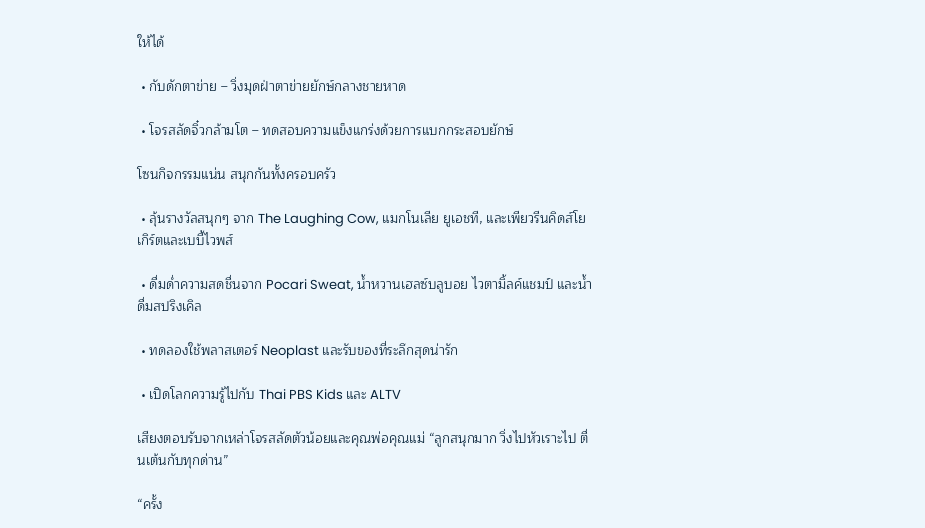ให้ได้

 • กับดักตาข่าย – วิ่งมุดฝ่าตาข่ายยักษ์กลางชายหาด

 • โจรสลัดจิ๋วกล้ามโต – ทดสอบความแข็งแกร่งด้วยการแบกกระสอบยักษ์

โซนกิจกรรมแน่น สนุกกันทั้งครอบครัว

 • ลุ้นรางวัลสนุกๆ จาก The Laughing Cow, แมกโนเลีย ยูเอชที, และเพียวรีนคิดส์โยเกิร์ตและเบบี้ไวพส์

 • ดื่มด่ำความสดชื่นจาก Pocari Sweat, น้ำหวานเฮลซ์บลูบอย ไวตามิ้ลค์แชมป์ และน้ำดื่มสปริงเคิล

 • ทดลองใช้พลาสเตอร์ Neoplast และรับของที่ระลึกสุดน่ารัก

 • เปิดโลกความรู้ไปกับ Thai PBS Kids และ ALTV

เสียงตอบรับจากเหล่าโจรสลัดตัวน้อยและคุณพ่อคุณแม่ “ลูกสนุกมาก วิ่งไปหัวเราะไป ตื่นเต้นกับทุกด่าน”

“ครั้ง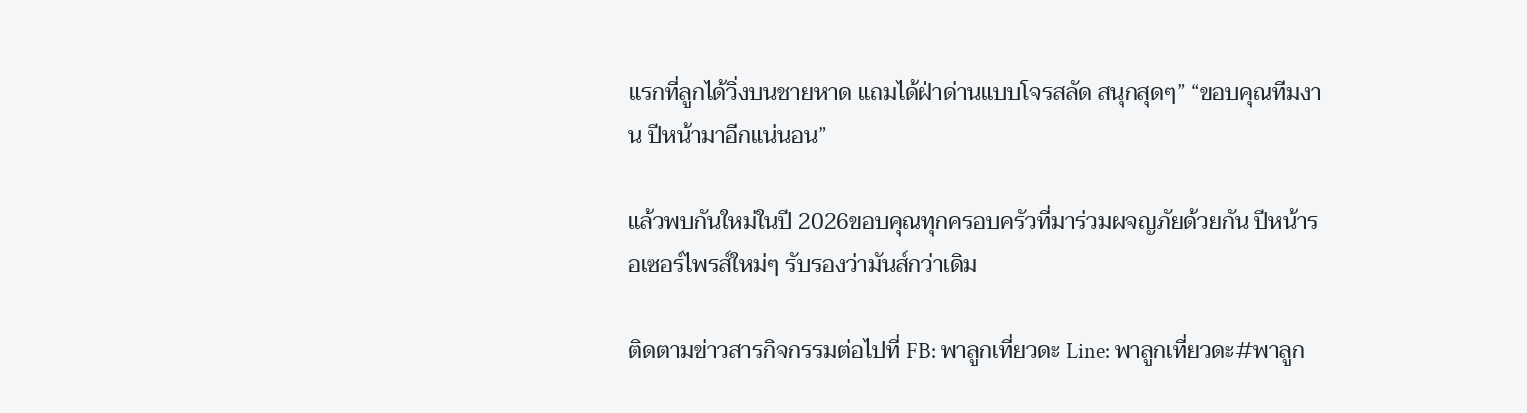แรกที่ลูกได้วิ่งบนชายหาด แถมได้ฝ่าด่านแบบโจรสลัด สนุกสุดๆ” “ขอบคุณทีมงาน ปีหน้ามาอีกแน่นอน”

แล้วพบกันใหม่ในปี 2026ขอบคุณทุกครอบครัวที่มาร่วมผจญภัยด้วยกัน ปีหน้ารอเซอร์ไพรส์ใหม่ๆ รับรองว่ามันส์กว่าเดิม

ติดตามข่าวสารกิจกรรมต่อไปที่ FB: พาลูกเที่ยวดะ Line: พาลูกเที่ยวดะ#พาลูก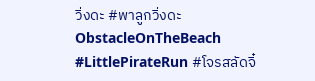วิ่งดะ #พาลูกวิ่งดะObstacleOnTheBeach #LittlePirateRun #โจรสลัดจิ๋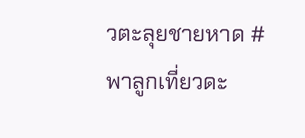วตะลุยชายหาด #พาลูกเที่ยวดะ